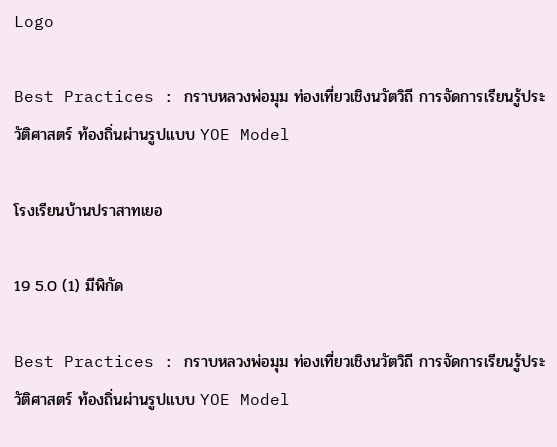Logo

Best Practices : กราบหลวงพ่อมุม ท่องเที่ยวเชิงนวัตวิถี การจัดการเรียนรู้ประวัติศาสตร์ ท้องถิ่นผ่านรูปแบบ YOE Model

โรงเรียนบ้านปราสาทเยอ

19 5.0 (1) มีพิกัด

Best Practices : กราบหลวงพ่อมุม ท่องเที่ยวเชิงนวัตวิถี การจัดการเรียนรู้ประวัติศาสตร์ ท้องถิ่นผ่านรูปแบบ YOE Model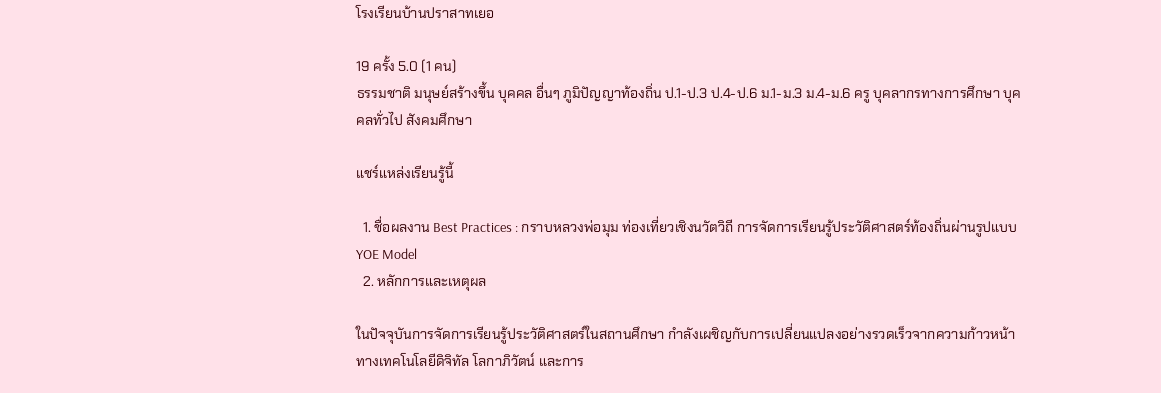โรงเรียนบ้านปราสาทเยอ

19 ครั้ง 5.0 (1 คน)
ธรรมชาติ มนุษย์สร้างขึ้น บุคคล อื่นๆ ภูมิปัญญาท้องถิ่น ป.1-ป.3 ป.4-ป.6 ม.1-ม.3 ม.4-ม.6 ครู บุคลากรทางการศึกษา บุคคลทั่วไป สังคมศึกษา

แชร์แหล่งเรียนรู้นี้

  1. ชื่อผลงาน Best Practices : กราบหลวงพ่อมุม ท่องเที่ยวเชิงนวัตวิถี การจัดการเรียนรู้ประวัติศาสตร์ท้องถิ่นผ่านรูปแบบ YOE Model
  2. หลักการและเหตุผล

ในปัจจุบันการจัดการเรียนรู้ประวัติศาสตร์ในสถานศึกษา กำลังเผชิญกับการเปลี่ยนแปลงอย่างรวดเร็วจากความก้าวหน้าทางเทคโนโลยีดิจิทัล โลกาภิวัตน์ และการ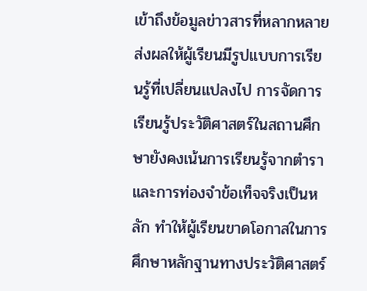เข้าถึงข้อมูลข่าวสารที่หลากหลาย ส่งผลให้ผู้เรียนมีรูปแบบการเรียนรู้ที่เปลี่ยนแปลงไป การจัดการเรียนรู้ประวัติศาสตร์ในสถานศึกษายังคงเน้นการเรียนรู้จากตำราและการท่องจำข้อเท็จจริงเป็นหลัก ทำให้ผู้เรียนขาดโอกาสในการศึกษาหลักฐานทางประวัติศาสตร์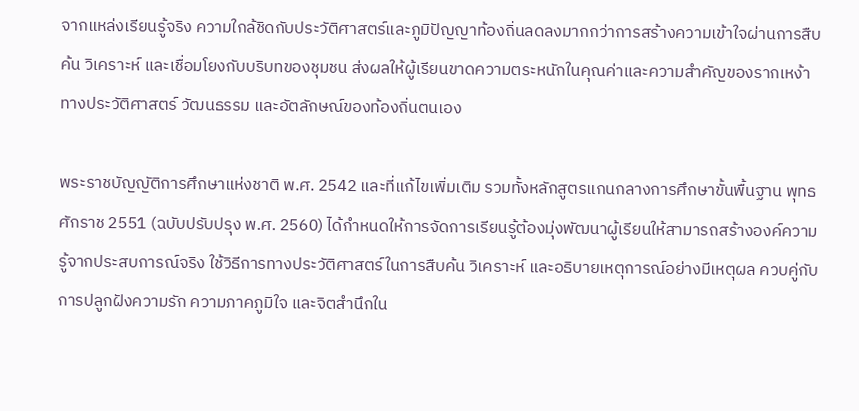จากแหล่งเรียนรู้จริง ความใกล้ชิดกับประวัติศาสตร์และภูมิปัญญาท้องถิ่นลดลงมากกว่าการสร้างความเข้าใจผ่านการสืบค้น วิเคราะห์ และเชื่อมโยงกับบริบทของชุมชน ส่งผลให้ผู้เรียนขาดความตระหนักในคุณค่าและความสำคัญของรากเหง้าทางประวัติศาสตร์ วัฒนธรรม และอัตลักษณ์ของท้องถิ่นตนเอง

พระราชบัญญัติการศึกษาแห่งชาติ พ.ศ. 2542 และที่แก้ไขเพิ่มเติม รวมทั้งหลักสูตรแกนกลางการศึกษาขั้นพื้นฐาน พุทธศักราช 2551 (ฉบับปรับปรุง พ.ศ. 2560) ได้กำหนดให้การจัดการเรียนรู้ต้องมุ่งพัฒนาผู้เรียนให้สามารถสร้างองค์ความรู้จากประสบการณ์จริง ใช้วิธีการทางประวัติศาสตร์ในการสืบค้น วิเคราะห์ และอธิบายเหตุการณ์อย่างมีเหตุผล ควบคู่กับการปลูกฝังความรัก ความภาคภูมิใจ และจิตสำนึกใน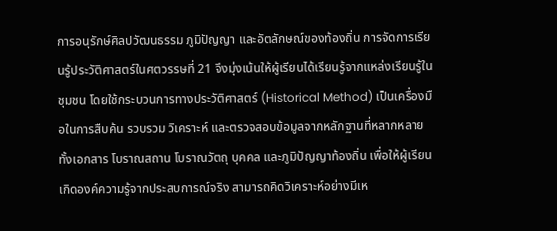การอนุรักษ์ศิลปวัฒนธรรม ภูมิปัญญา และอัตลักษณ์ของท้องถิ่น การจัดการเรียนรู้ประวัติศาสตร์ในศตวรรษที่ 21 จึงมุ่งเน้นให้ผู้เรียนได้เรียนรู้จากแหล่งเรียนรู้ในชุมชน โดยใช้กระบวนการทางประวัติศาสตร์ (Historical Method) เป็นเครื่องมือในการสืบค้น รวบรวม วิเคราะห์ และตรวจสอบข้อมูลจากหลักฐานที่หลากหลาย ทั้งเอกสาร โบราณสถาน โบราณวัตถุ บุคคล และภูมิปัญญาท้องถิ่น เพื่อให้ผู้เรียนเกิดองค์ความรู้จากประสบการณ์จริง สามารถคิดวิเคราะห์อย่างมีเห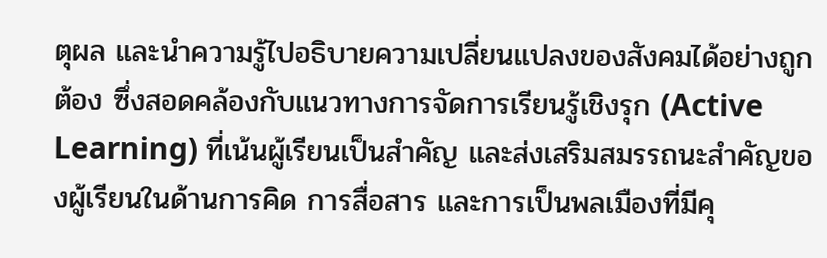ตุผล และนำความรู้ไปอธิบายความเปลี่ยนแปลงของสังคมได้อย่างถูกต้อง ซึ่งสอดคล้องกับแนวทางการจัดการเรียนรู้เชิงรุก (Active Learning) ที่เน้นผู้เรียนเป็นสำคัญ และส่งเสริมสมรรถนะสำคัญของผู้เรียนในด้านการคิด การสื่อสาร และการเป็นพลเมืองที่มีคุ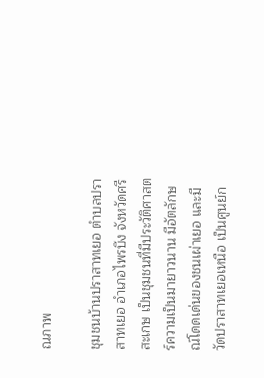ณภาพ

ชุมชนบ้านปราสาทเยอ ตำบลปราสาทเยอ อำเภอไพรบึง จังหวัดศรีสะเกษ เป็นชุมชนที่มีประวัติศาสตร์ความเป็นมายาวนาน มีอัตลักษณ์โดดเด่นของชนเผ่าเยอ และมีวัดปราสาทเยอเหนือ เป็นศูนย์ก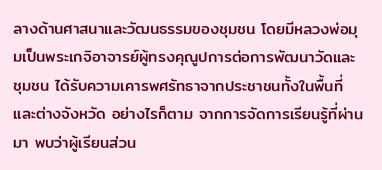ลางด้านศาสนาและวัฒนธรรมของชุมชน โดยมีหลวงพ่อมุมเป็นพระเกจิอาจารย์ผู้ทรงคุณูปการต่อการพัฒนาวัดและชุมชน ได้รับความเคารพศรัทธาจากประชาชนทั้งในพื้นที่และต่างจังหวัด อย่างไรก็ตาม จากการจัดการเรียนรู้ที่ผ่านมา พบว่าผู้เรียนส่วน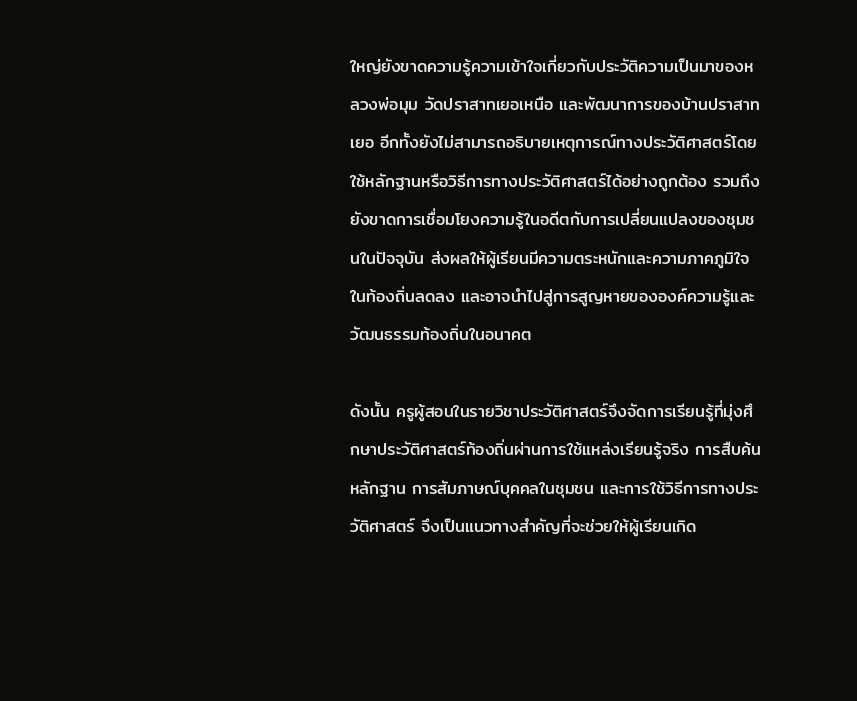ใหญ่ยังขาดความรู้ความเข้าใจเกี่ยวกับประวัติความเป็นมาของหลวงพ่อมุม วัดปราสาทเยอเหนือ และพัฒนาการของบ้านปราสาทเยอ อีกทั้งยังไม่สามารถอธิบายเหตุการณ์ทางประวัติศาสตร์โดยใช้หลักฐานหรือวิธีการทางประวัติศาสตร์ได้อย่างถูกต้อง รวมถึงยังขาดการเชื่อมโยงความรู้ในอดีตกับการเปลี่ยนแปลงของชุมชนในปัจจุบัน ส่งผลให้ผู้เรียนมีความตระหนักและความภาคภูมิใจในท้องถิ่นลดลง และอาจนำไปสู่การสูญหายขององค์ความรู้และวัฒนธรรมท้องถิ่นในอนาคต

ดังนั้น ครูผู้สอนในรายวิชาประวัติศาสตร์จึงจัดการเรียนรู้ที่มุ่งศึกษาประวัติศาสตร์ท้องถิ่นผ่านการใช้แหล่งเรียนรู้จริง การสืบค้นหลักฐาน การสัมภาษณ์บุคคลในชุมชน และการใช้วิธีการทางประวัติศาสตร์ จึงเป็นแนวทางสำคัญที่จะช่วยให้ผู้เรียนเกิด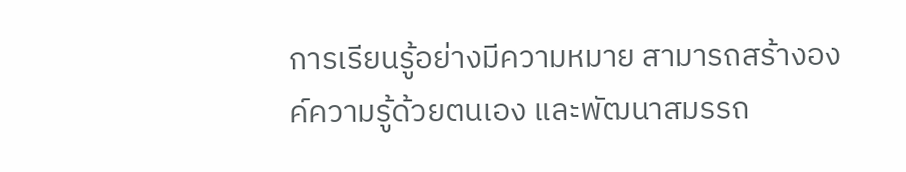การเรียนรู้อย่างมีความหมาย สามารถสร้างองค์ความรู้ด้วยตนเอง และพัฒนาสมรรถ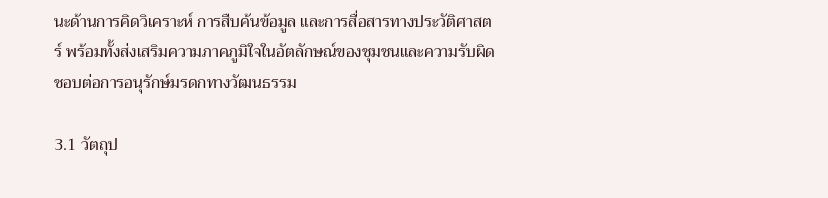นะด้านการคิดวิเคราะห์ การสืบค้นข้อมูล และการสื่อสารทางประวัติศาสตร์ พร้อมทั้งส่งเสริมความภาคภูมิใจในอัตลักษณ์ของชุมชนและความรับผิดชอบต่อการอนุรักษ์มรดกทางวัฒนธรรม

3.1 วัตถุป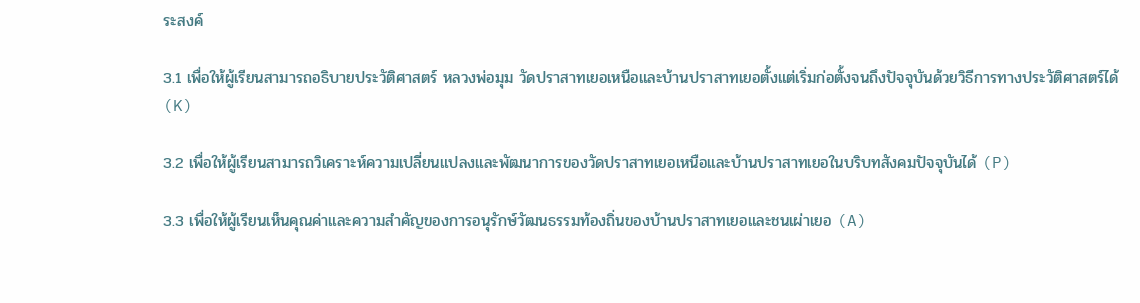ระสงค์

3.1 เพื่อให้ผู้เรียนสามารถอธิบายประวัติศาสตร์ หลวงพ่อมุม วัดปราสาทเยอเหนือและบ้านปราสาทเยอตั้งแต่เริ่มก่อตั้งจนถึงปัจจุบันด้วยวิธีการทางประวัติศาสตร์ได้ (K)

3.2 เพื่อให้ผู้เรียนสามารถวิเคราะห์ความเปลี่ยนแปลงและพัฒนาการของวัดปราสาทเยอเหนือและบ้านปราสาทเยอในบริบทสังคมปัจจุบันได้ (P)

3.3 เพื่อให้ผู้เรียนเห็นคุณค่าและความสำคัญของการอนุรักษ์วัฒนธรรมท้องถิ่นของบ้านปราสาทเยอและชนเผ่าเยอ (A)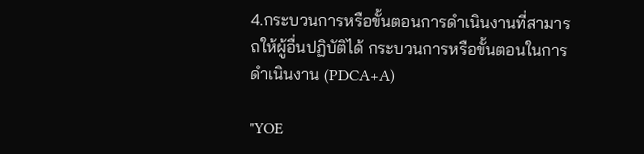4.กระบวนการหรือขั้นตอนการดำเนินงานที่สามารถให้ผู้อื่นปฏิบัติได้ กระบวนการหรือขั้นตอนในการดำเนินงาน (PDCA+A)

"YOE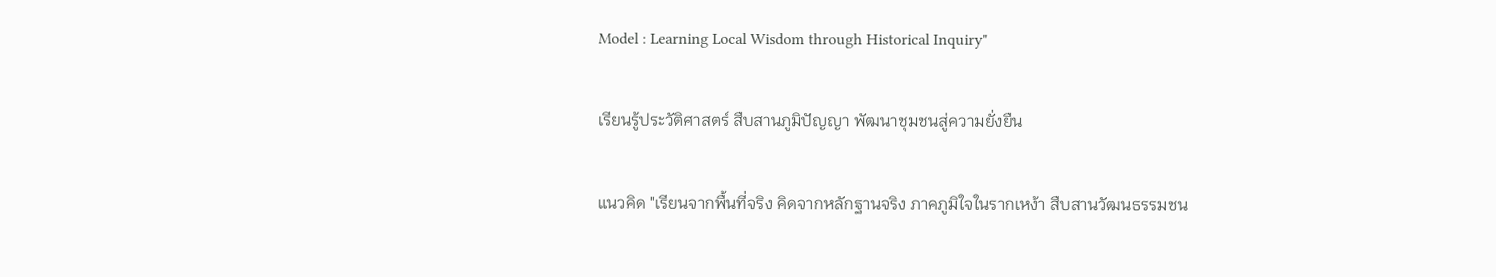Model : Learning Local Wisdom through Historical Inquiry"

เรียนรู้ประวัติศาสตร์ สืบสานภูมิปัญญา พัฒนาชุมชนสู่ความยั่งยืน

แนวคิด "เรียนจากพื้นที่จริง คิดจากหลักฐานจริง ภาคภูมิใจในรากเหง้า สืบสานวัฒนธรรมชน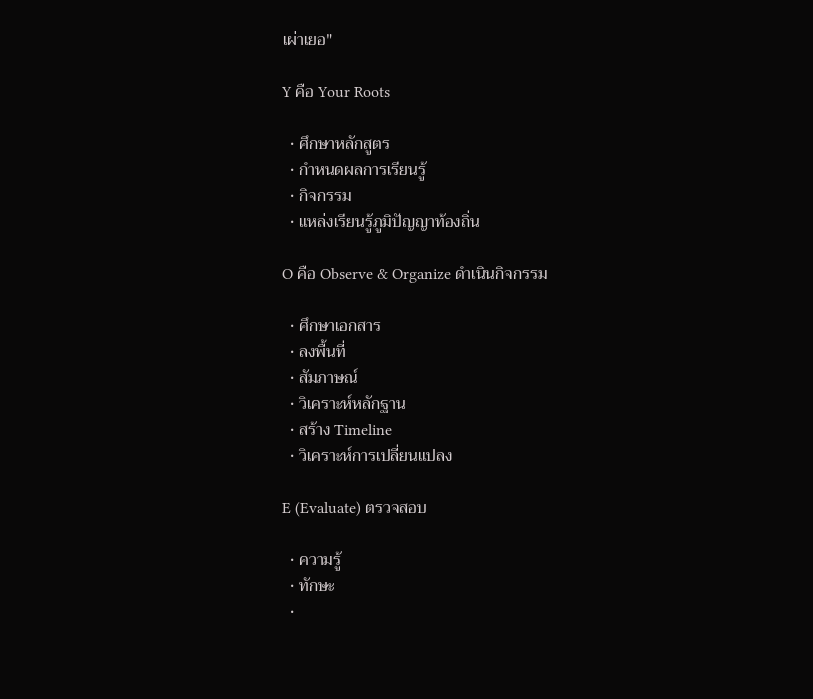เผ่าเยอ"

Y คือ Your Roots

  • ศึกษาหลักสูตร
  • กำหนดผลการเรียนรู้
  • กิจกรรม
  • แหล่งเรียนรู้ภูมิปัญญาท้องถิ่น

O คือ Observe & Organize ดำเนินกิจกรรม

  • ศึกษาเอกสาร
  • ลงพื้นที่
  • สัมภาษณ์
  • วิเคราะห์หลักฐาน
  • สร้าง Timeline
  • วิเคราะห์การเปลี่ยนแปลง

E (Evaluate) ตรวจสอบ

  • ความรู้
  • ทักษะ
  •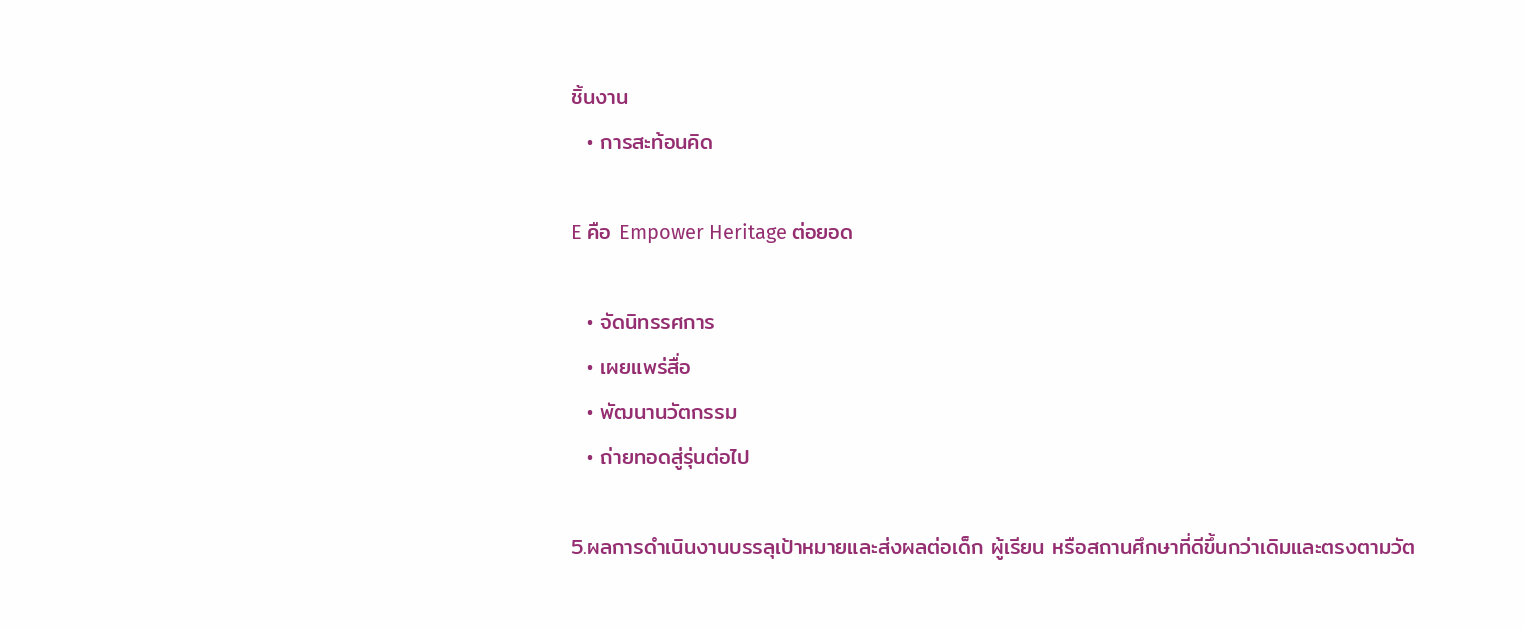ชิ้นงาน
  • การสะท้อนคิด

E คือ Empower Heritage ต่อยอด

  • จัดนิทรรศการ
  • เผยแพร่สื่อ
  • พัฒนานวัตกรรม
  • ถ่ายทอดสู่รุ่นต่อไป

5.ผลการดำเนินงานบรรลุเป้าหมายและส่งผลต่อเด็ก ผู้เรียน หรือสถานศึกษาที่ดีขึ้นกว่าเดิมและตรงตามวัต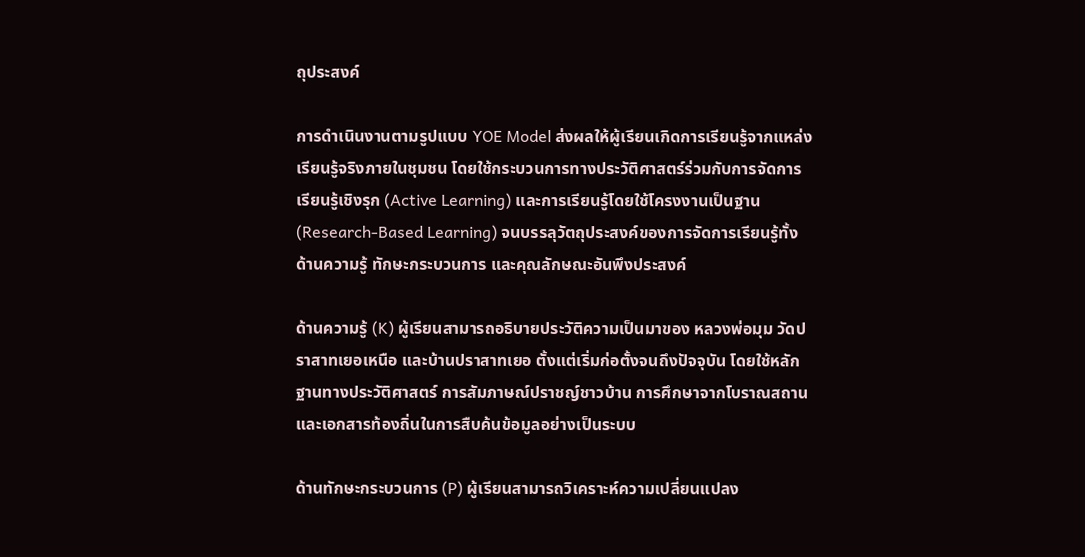ถุประสงค์

การดำเนินงานตามรูปแบบ YOE Model ส่งผลให้ผู้เรียนเกิดการเรียนรู้จากแหล่งเรียนรู้จริงภายในชุมชน โดยใช้กระบวนการทางประวัติศาสตร์ร่วมกับการจัดการเรียนรู้เชิงรุก (Active Learning) และการเรียนรู้โดยใช้โครงงานเป็นฐาน (Research-Based Learning) จนบรรลุวัตถุประสงค์ของการจัดการเรียนรู้ทั้งด้านความรู้ ทักษะกระบวนการ และคุณลักษณะอันพึงประสงค์

ด้านความรู้ (K) ผู้เรียนสามารถอธิบายประวัติความเป็นมาของ หลวงพ่อมุม วัดปราสาทเยอเหนือ และบ้านปราสาทเยอ ตั้งแต่เริ่มก่อตั้งจนถึงปัจจุบัน โดยใช้หลักฐานทางประวัติศาสตร์ การสัมภาษณ์ปราชญ์ชาวบ้าน การศึกษาจากโบราณสถาน และเอกสารท้องถิ่นในการสืบค้นข้อมูลอย่างเป็นระบบ

ด้านทักษะกระบวนการ (P) ผู้เรียนสามารถวิเคราะห์ความเปลี่ยนแปลง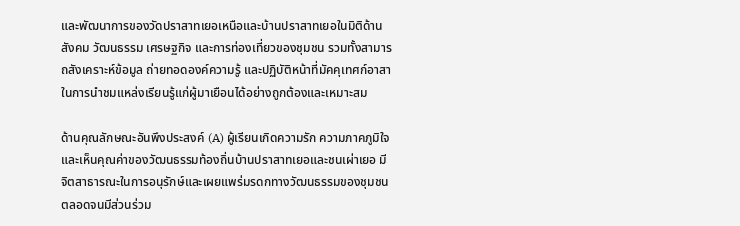และพัฒนาการของวัดปราสาทเยอเหนือและบ้านปราสาทเยอในมิติด้านสังคม วัฒนธรรม เศรษฐกิจ และการท่องเที่ยวของชุมชน รวมทั้งสามารถสังเคราะห์ข้อมูล ถ่ายทอดองค์ความรู้ และปฏิบัติหน้าที่มัคคุเทศก์อาสาในการนำชมแหล่งเรียนรู้แก่ผู้มาเยือนได้อย่างถูกต้องและเหมาะสม

ด้านคุณลักษณะอันพึงประสงค์ (A) ผู้เรียนเกิดความรัก ความภาคภูมิใจ และเห็นคุณค่าของวัฒนธรรมท้องถิ่นบ้านปราสาทเยอและชนเผ่าเยอ มีจิตสาธารณะในการอนุรักษ์และเผยแพร่มรดกทางวัฒนธรรมของชุมชน ตลอดจนมีส่วนร่วม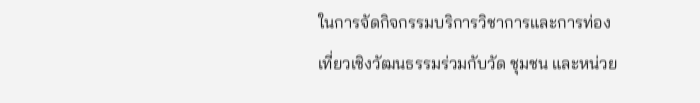ในการจัดกิจกรรมบริการวิชาการและการท่องเที่ยวเชิงวัฒนธรรมร่วมกับวัด ชุมชน และหน่วย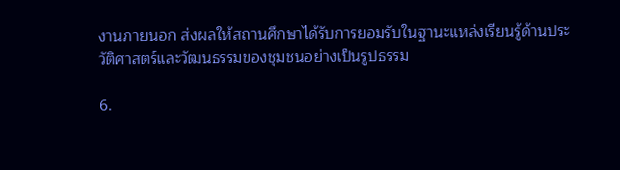งานภายนอก ส่งผลให้สถานศึกษาได้รับการยอมรับในฐานะแหล่งเรียนรู้ด้านประวัติศาสตร์และวัฒนธรรมของชุมชนอย่างเป็นรูปธรรม

6.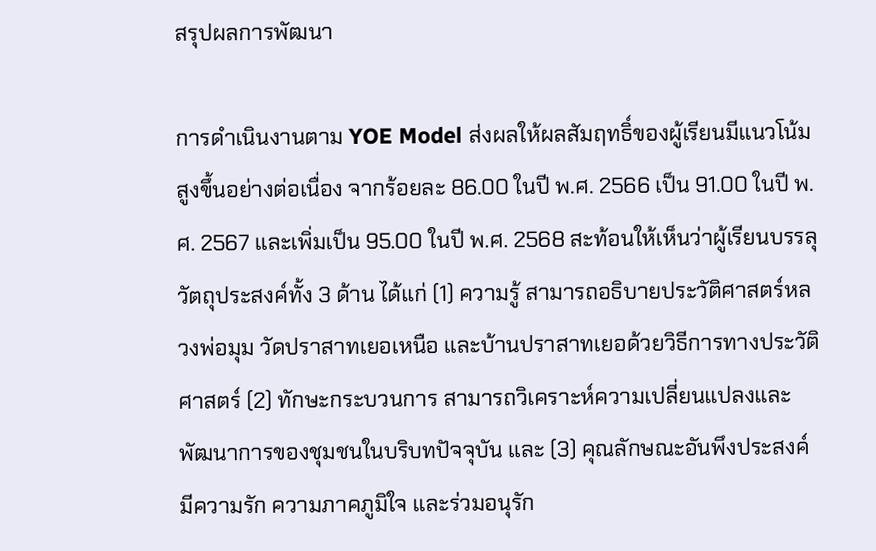สรุปผลการพัฒนา

การดำเนินงานตาม YOE Model ส่งผลให้ผลสัมฤทธิ์ของผู้เรียนมีแนวโน้มสูงขึ้นอย่างต่อเนื่อง จากร้อยละ 86.00 ในปี พ.ศ. 2566 เป็น 91.00 ในปี พ.ศ. 2567 และเพิ่มเป็น 95.00 ในปี พ.ศ. 2568 สะท้อนให้เห็นว่าผู้เรียนบรรลุวัตถุประสงค์ทั้ง 3 ด้าน ได้แก่ (1) ความรู้ สามารถอธิบายประวัติศาสตร์หลวงพ่อมุม วัดปราสาทเยอเหนือ และบ้านปราสาทเยอด้วยวิธีการทางประวัติศาสตร์ (2) ทักษะกระบวนการ สามารถวิเคราะห์ความเปลี่ยนแปลงและพัฒนาการของชุมชนในบริบทปัจจุบัน และ (3) คุณลักษณะอันพึงประสงค์ มีความรัก ความภาคภูมิใจ และร่วมอนุรัก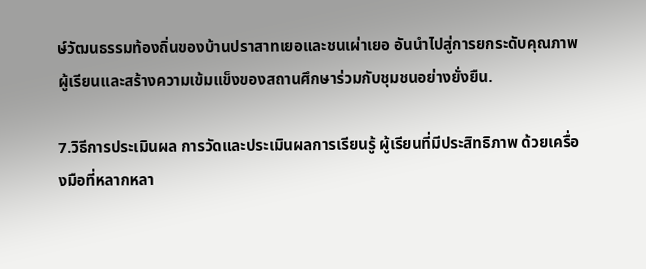ษ์วัฒนธรรมท้องถิ่นของบ้านปราสาทเยอและชนเผ่าเยอ อันนำไปสู่การยกระดับคุณภาพผู้เรียนและสร้างความเข้มแข็งของสถานศึกษาร่วมกับชุมชนอย่างยั่งยืน.

7.วิธีการประเมินผล การวัดและประเมินผลการเรียนรู้ ผู้เรียนที่มีประสิทธิภาพ ด้วยเครื่องมือที่หลากหลา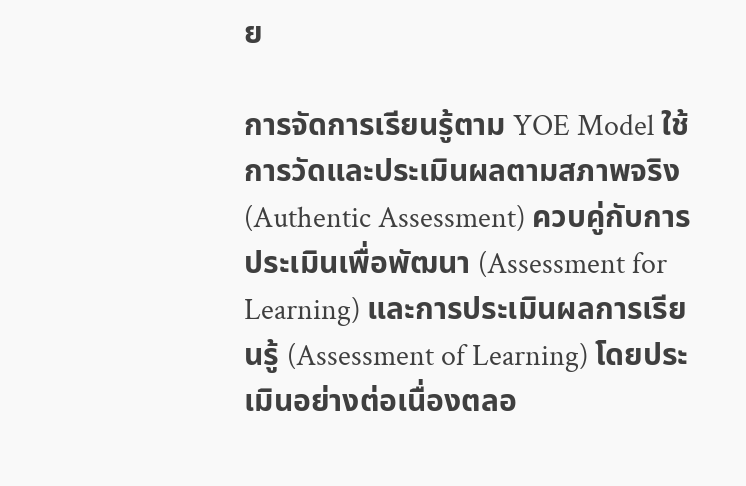ย

การจัดการเรียนรู้ตาม YOE Model ใช้การวัดและประเมินผลตามสภาพจริง (Authentic Assessment) ควบคู่กับการประเมินเพื่อพัฒนา (Assessment for Learning) และการประเมินผลการเรียนรู้ (Assessment of Learning) โดยประเมินอย่างต่อเนื่องตลอ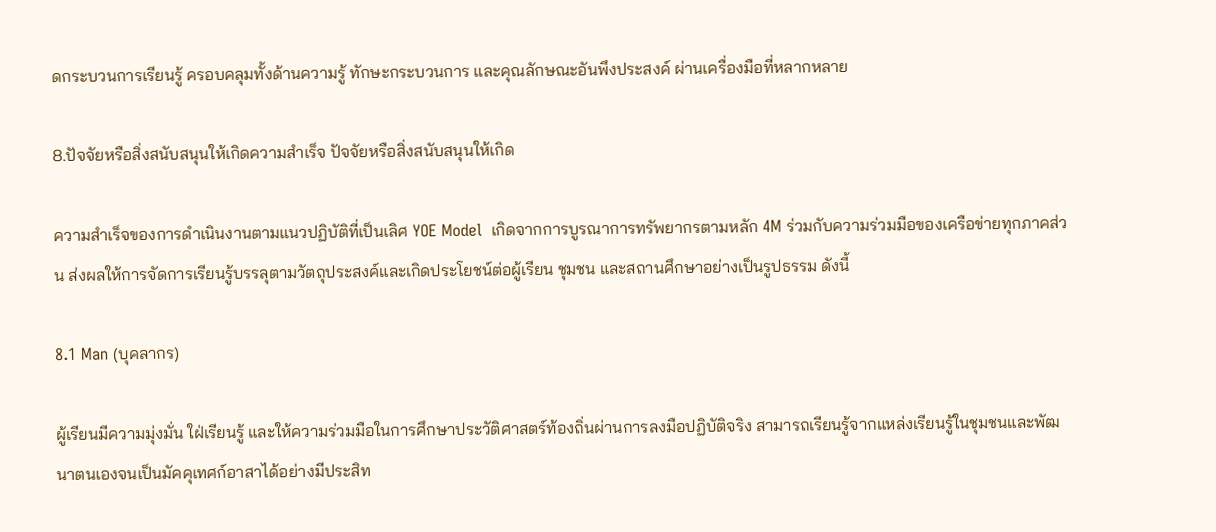ดกระบวนการเรียนรู้ ครอบคลุมทั้งด้านความรู้ ทักษะกระบวนการ และคุณลักษณะอันพึงประสงค์ ผ่านเครื่องมือที่หลากหลาย

8.ปัจจัยหรือสิ่งสนับสนุนให้เกิดความสำเร็จ ปัจจัยหรือสิ่งสนับสนุนให้เกิด

ความสำเร็จของการดำเนินงานตามแนวปฏิบัติที่เป็นเลิศ YOE Model  เกิดจากการบูรณาการทรัพยากรตามหลัก 4M ร่วมกับความร่วมมือของเครือข่ายทุกภาคส่วน ส่งผลให้การจัดการเรียนรู้บรรลุตามวัตถุประสงค์และเกิดประโยชน์ต่อผู้เรียน ชุมชน และสถานศึกษาอย่างเป็นรูปธรรม ดังนี้

8.1 Man (บุคลากร)

ผู้เรียนมีความมุ่งมั่น ใฝ่เรียนรู้ และให้ความร่วมมือในการศึกษาประวัติศาสตร์ท้องถิ่นผ่านการลงมือปฏิบัติจริง สามารถเรียนรู้จากแหล่งเรียนรู้ในชุมชนและพัฒนาตนเองจนเป็นมัคคุเทศก์อาสาได้อย่างมีประสิท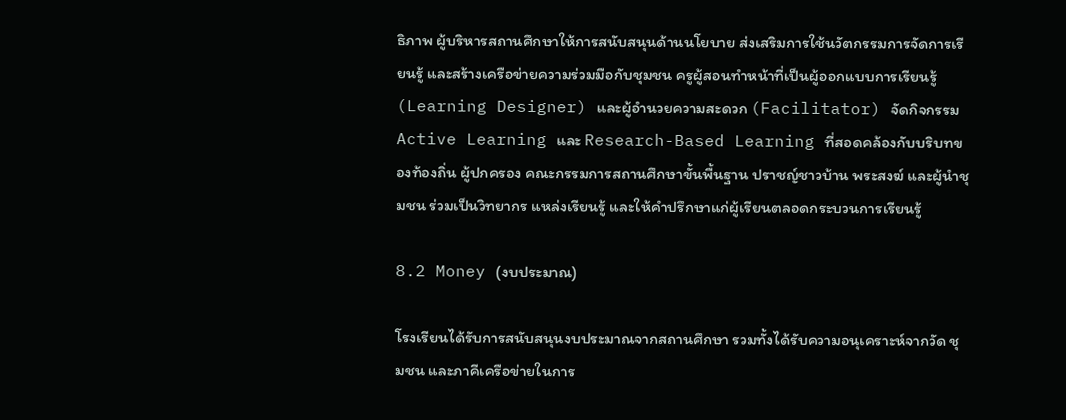ธิภาพ ผู้บริหารสถานศึกษาให้การสนับสนุนด้านนโยบาย ส่งเสริมการใช้นวัตกรรมการจัดการเรียนรู้ และสร้างเครือข่ายความร่วมมือกับชุมชน ครูผู้สอนทำหน้าที่เป็นผู้ออกแบบการเรียนรู้ (Learning Designer) และผู้อำนวยความสะดวก (Facilitator) จัดกิจกรรม Active Learning และ Research-Based Learning ที่สอดคล้องกับบริบทของท้องถิ่น ผู้ปกครอง คณะกรรมการสถานศึกษาขั้นพื้นฐาน ปราชญ์ชาวบ้าน พระสงฆ์ และผู้นำชุมชน ร่วมเป็นวิทยากร แหล่งเรียนรู้ และให้คำปรึกษาแก่ผู้เรียนตลอดกระบวนการเรียนรู้

8.2 Money (งบประมาณ)

โรงเรียนได้รับการสนับสนุนงบประมาณจากสถานศึกษา รวมทั้งได้รับความอนุเคราะห์จากวัด ชุมชน และภาคีเครือข่ายในการ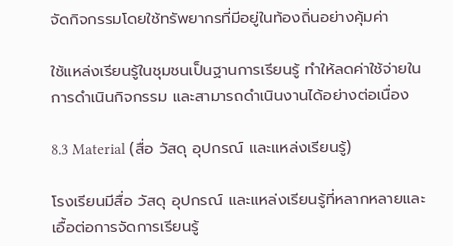จัดกิจกรรมโดยใช้ทรัพยากรที่มีอยู่ในท้องถิ่นอย่างคุ้มค่า

ใช้แหล่งเรียนรู้ในชุมชนเป็นฐานการเรียนรู้ ทำให้ลดค่าใช้จ่ายในการดำเนินกิจกรรม และสามารถดำเนินงานได้อย่างต่อเนื่อง

8.3 Material (สื่อ วัสดุ อุปกรณ์ และแหล่งเรียนรู้)

โรงเรียนมีสื่อ วัสดุ อุปกรณ์ และแหล่งเรียนรู้ที่หลากหลายและเอื้อต่อการจัดการเรียนรู้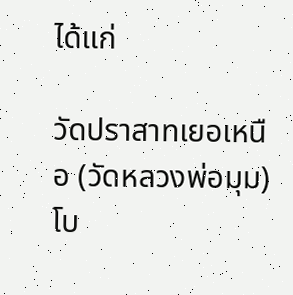ได้แก่

วัดปราสาทเยอเหนือ (วัดหลวงพ่อมุม)       โบ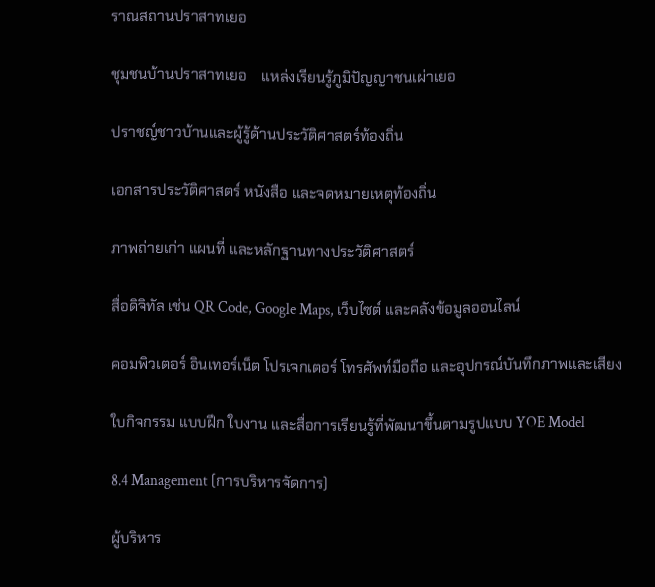ราณสถานปราสาทเยอ

ชุมชนบ้านปราสาทเยอ    แหล่งเรียนรู้ภูมิปัญญาชนเผ่าเยอ

ปราชญ์ชาวบ้านและผู้รู้ด้านประวัติศาสตร์ท้องถิ่น

เอกสารประวัติศาสตร์ หนังสือ และจดหมายเหตุท้องถิ่น

ภาพถ่ายเก่า แผนที่ และหลักฐานทางประวัติศาสตร์

สื่อดิจิทัล เช่น QR Code, Google Maps, เว็บไซต์ และคลังข้อมูลออนไลน์

คอมพิวเตอร์ อินเทอร์เน็ต โปรเจกเตอร์ โทรศัพท์มือถือ และอุปกรณ์บันทึกภาพและเสียง

ใบกิจกรรม แบบฝึก ใบงาน และสื่อการเรียนรู้ที่พัฒนาขึ้นตามรูปแบบ YOE Model

8.4 Management (การบริหารจัดการ)

ผู้บริหาร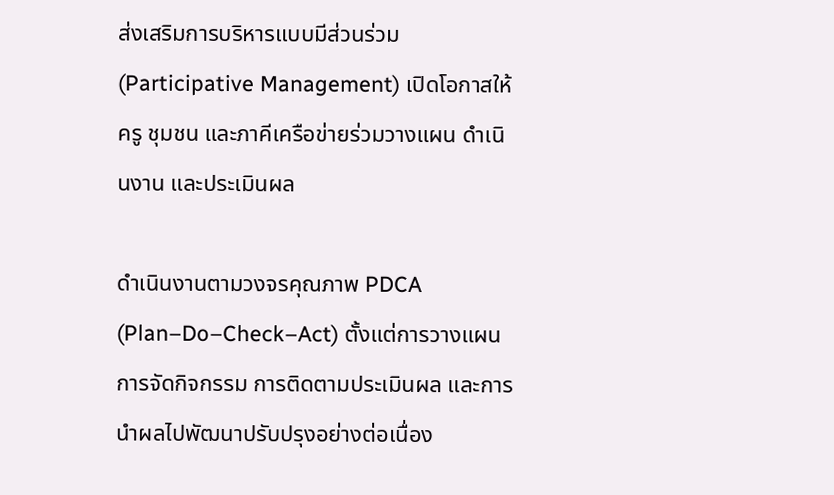ส่งเสริมการบริหารแบบมีส่วนร่วม (Participative Management) เปิดโอกาสให้ครู ชุมชน และภาคีเครือข่ายร่วมวางแผน ดำเนินงาน และประเมินผล

ดำเนินงานตามวงจรคุณภาพ PDCA (Plan–Do–Check–Act) ตั้งแต่การวางแผน การจัดกิจกรรม การติดตามประเมินผล และการนำผลไปพัฒนาปรับปรุงอย่างต่อเนื่อง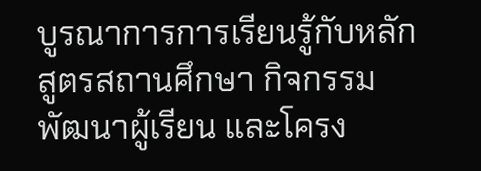บูรณาการการเรียนรู้กับหลักสูตรสถานศึกษา กิจกรรมพัฒนาผู้เรียน และโครง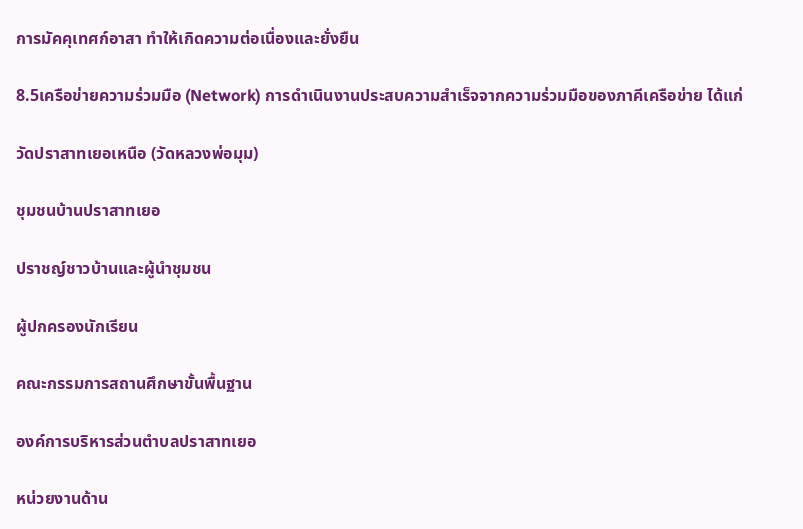การมัคคุเทศก์อาสา ทำให้เกิดความต่อเนื่องและยั่งยืน

8.5เครือข่ายความร่วมมือ (Network) การดำเนินงานประสบความสำเร็จจากความร่วมมือของภาคีเครือข่าย ได้แก่

วัดปราสาทเยอเหนือ (วัดหลวงพ่อมุม)

ชุมชนบ้านปราสาทเยอ

ปราชญ์ชาวบ้านและผู้นำชุมชน

ผู้ปกครองนักเรียน

คณะกรรมการสถานศึกษาขั้นพื้นฐาน

องค์การบริหารส่วนตำบลปราสาทเยอ

หน่วยงานด้าน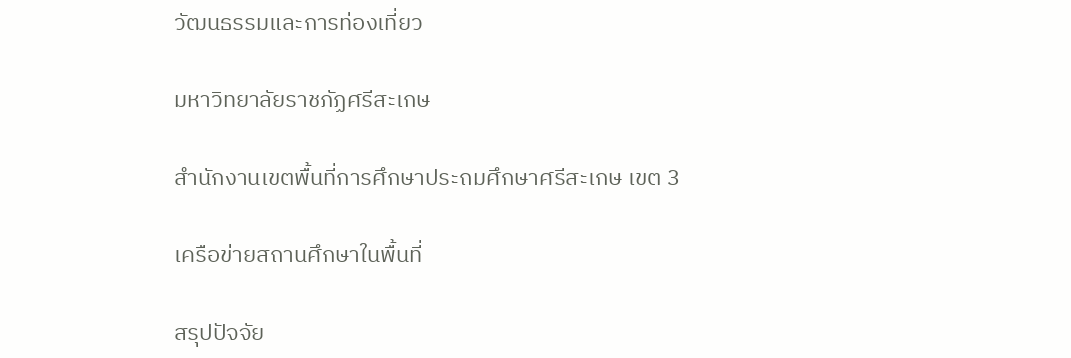วัฒนธรรมและการท่องเที่ยว

มหาวิทยาลัยราชภัฏศรีสะเกษ

สำนักงานเขตพื้นที่การศึกษาประถมศึกษาศรีสะเกษ เขต 3

เครือข่ายสถานศึกษาในพื้นที่

สรุปปัจจัย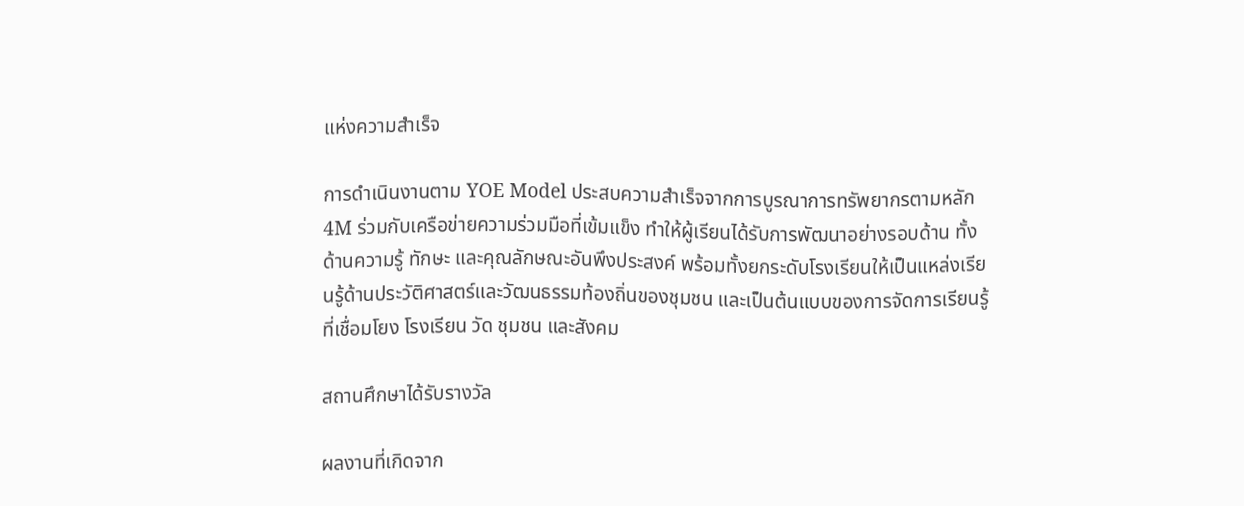แห่งความสำเร็จ

การดำเนินงานตาม YOE Model ประสบความสำเร็จจากการบูรณาการทรัพยากรตามหลัก 4M ร่วมกับเครือข่ายความร่วมมือที่เข้มแข็ง ทำให้ผู้เรียนได้รับการพัฒนาอย่างรอบด้าน ทั้งด้านความรู้ ทักษะ และคุณลักษณะอันพึงประสงค์ พร้อมทั้งยกระดับโรงเรียนให้เป็นแหล่งเรียนรู้ด้านประวัติศาสตร์และวัฒนธรรมท้องถิ่นของชุมชน และเป็นต้นแบบของการจัดการเรียนรู้ที่เชื่อมโยง โรงเรียน วัด ชุมชน และสังคม

สถานศึกษาได้รับรางวัล

ผลงานที่เกิดจาก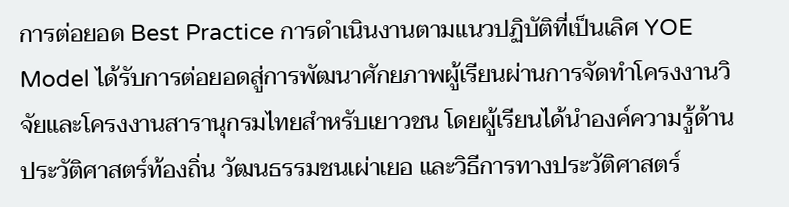การต่อยอด Best Practice การดำเนินงานตามแนวปฏิบัติที่เป็นเลิศ YOE Model ได้รับการต่อยอดสู่การพัฒนาศักยภาพผู้เรียนผ่านการจัดทำโครงงานวิจัยและโครงงานสารานุกรมไทยสำหรับเยาวชน โดยผู้เรียนได้นำองค์ความรู้ด้านประวัติศาสตร์ท้องถิ่น วัฒนธรรมชนเผ่าเยอ และวิธีการทางประวัติศาสตร์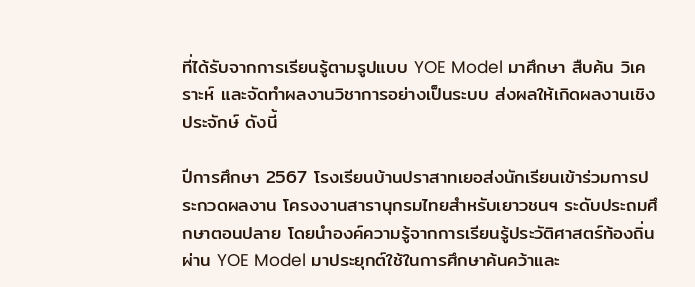ที่ได้รับจากการเรียนรู้ตามรูปแบบ YOE Model มาศึกษา สืบค้น วิเคราะห์ และจัดทำผลงานวิชาการอย่างเป็นระบบ ส่งผลให้เกิดผลงานเชิงประจักษ์ ดังนี้

ปีการศึกษา 2567 โรงเรียนบ้านปราสาทเยอส่งนักเรียนเข้าร่วมการประกวดผลงาน โครงงานสารานุกรมไทยสำหรับเยาวชนฯ ระดับประถมศึกษาตอนปลาย โดยนำองค์ความรู้จากการเรียนรู้ประวัติศาสตร์ท้องถิ่นผ่าน YOE Model มาประยุกต์ใช้ในการศึกษาค้นคว้าและ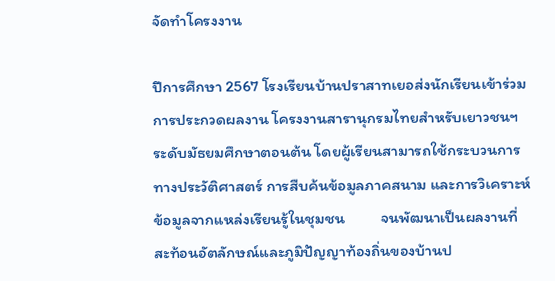จัดทำโครงงาน

ปีการศึกษา 2567 โรงเรียนบ้านปราสาทเยอส่งนักเรียนเข้าร่วมการประกวดผลงาน โครงงานสารานุกรมไทยสำหรับเยาวชนฯ ระดับมัธยมศึกษาตอนต้น โดยผู้เรียนสามารถใช้กระบวนการทางประวัติศาสตร์ การสืบค้นข้อมูลภาคสนาม และการวิเคราะห์ข้อมูลจากแหล่งเรียนรู้ในชุมชน          จนพัฒนาเป็นผลงานที่สะท้อนอัตลักษณ์และภูมิปัญญาท้องถิ่นของบ้านป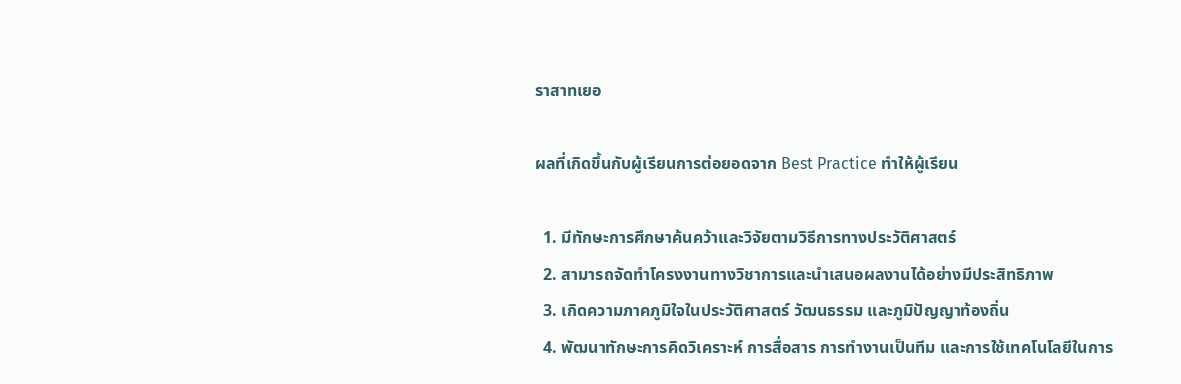ราสาทเยอ

ผลที่เกิดขึ้นกับผู้เรียนการต่อยอดจาก Best Practice ทำให้ผู้เรียน

  1. มีทักษะการศึกษาค้นคว้าและวิจัยตามวิธีการทางประวัติศาสตร์
  2. สามารถจัดทำโครงงานทางวิชาการและนำเสนอผลงานได้อย่างมีประสิทธิภาพ
  3. เกิดความภาคภูมิใจในประวัติศาสตร์ วัฒนธรรม และภูมิปัญญาท้องถิ่น
  4. พัฒนาทักษะการคิดวิเคราะห์ การสื่อสาร การทำงานเป็นทีม และการใช้เทคโนโลยีในการ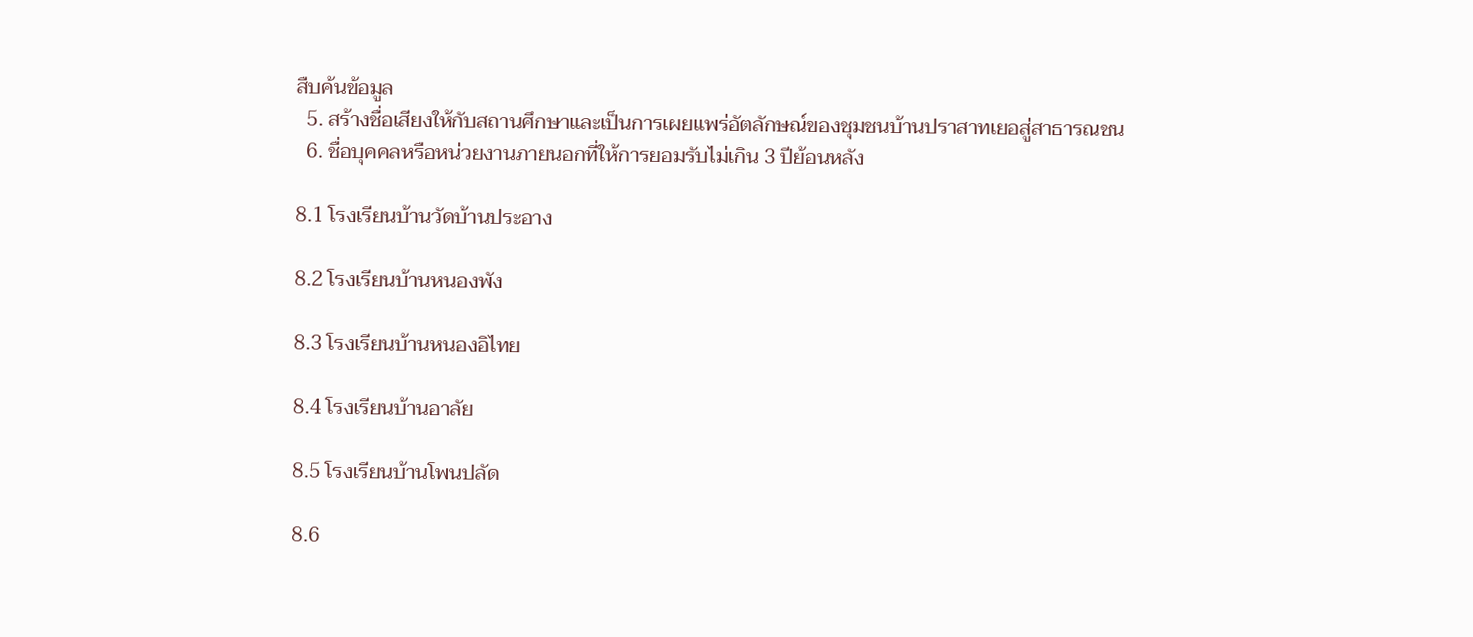สืบค้นข้อมูล
  5. สร้างชื่อเสียงให้กับสถานศึกษาและเป็นการเผยแพร่อัตลักษณ์ของชุมชนบ้านปราสาทเยอสู่สาธารณชน
  6. ชื่อบุคคลหรือหน่วยงานภายนอกที่ให้การยอมรับไม่เกิน 3 ปีย้อนหลัง

8.1 โรงเรียนบ้านวัดบ้านประอาง

8.2 โรงเรียนบ้านหนองพัง

8.3 โรงเรียนบ้านหนองอิไทย

8.4 โรงเรียนบ้านอาลัย

8.5 โรงเรียนบ้านโพนปลัด

8.6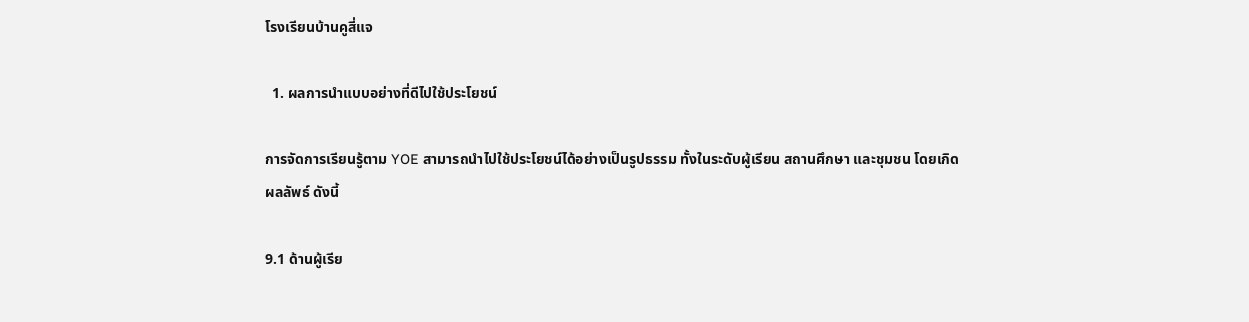โรงเรียนบ้านคูสี่แจ

  1. ผลการนำแบบอย่างที่ดีไปใช้ประโยชน์

การจัดการเรียนรู้ตาม YOE สามารถนำไปใช้ประโยชน์ได้อย่างเป็นรูปธรรม ทั้งในระดับผู้เรียน สถานศึกษา และชุมชน โดยเกิดผลลัพธ์ ดังนี้

9.1 ด้านผู้เรีย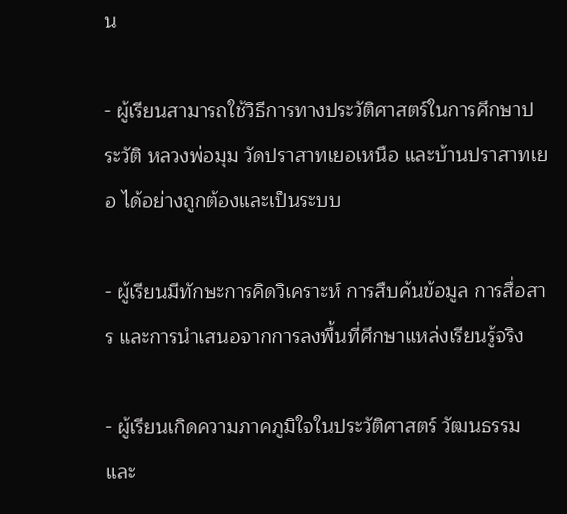น

- ผู้เรียนสามารถใช้วิธีการทางประวัติศาสตร์ในการศึกษาประวัติ หลวงพ่อมุม วัดปราสาทเยอเหนือ และบ้านปราสาทเยอ ได้อย่างถูกต้องและเป็นระบบ

- ผู้เรียนมีทักษะการคิดวิเคราะห์ การสืบค้นข้อมูล การสื่อสาร และการนำเสนอจากการลงพื้นที่ศึกษาแหล่งเรียนรู้จริง

- ผู้เรียนเกิดความภาคภูมิใจในประวัติศาสตร์ วัฒนธรรม และ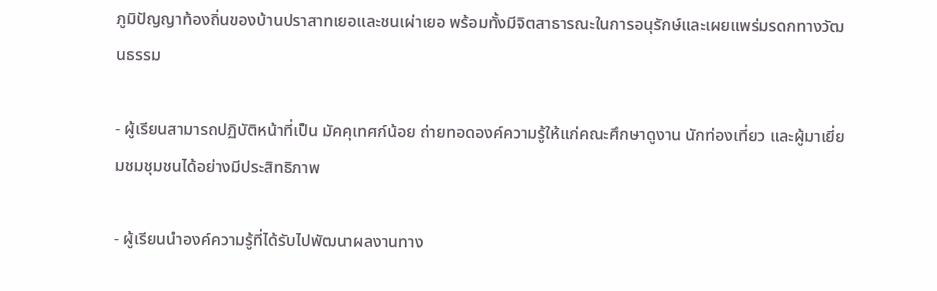ภูมิปัญญาท้องถิ่นของบ้านปราสาทเยอและชนเผ่าเยอ พร้อมทั้งมีจิตสาธารณะในการอนุรักษ์และเผยแพร่มรดกทางวัฒนธรรม

- ผู้เรียนสามารถปฏิบัติหน้าที่เป็น มัคคุเทศก์น้อย ถ่ายทอดองค์ความรู้ให้แก่คณะศึกษาดูงาน นักท่องเที่ยว และผู้มาเยี่ยมชมชุมชนได้อย่างมีประสิทธิภาพ

- ผู้เรียนนำองค์ความรู้ที่ได้รับไปพัฒนาผลงานทาง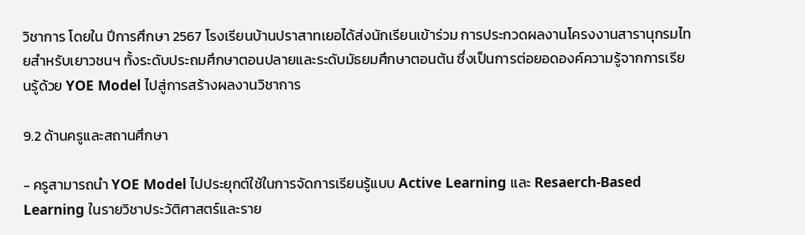วิชาการ โดยใน ปีการศึกษา 2567 โรงเรียนบ้านปราสาทเยอได้ส่งนักเรียนเข้าร่วม การประกวดผลงานโครงงานสารานุกรมไทยสำหรับเยาวชนฯ ทั้งระดับประถมศึกษาตอนปลายและระดับมัธยมศึกษาตอนต้น ซึ่งเป็นการต่อยอดองค์ความรู้จากการเรียนรู้ด้วย YOE Model ไปสู่การสร้างผลงานวิชาการ

9.2 ด้านครูและสถานศึกษา

- ครูสามารถนำ YOE Model ไปประยุกต์ใช้ในการจัดการเรียนรู้แบบ Active Learning และ Resaerch-Based Learning ในรายวิชาประวัติศาสตร์และราย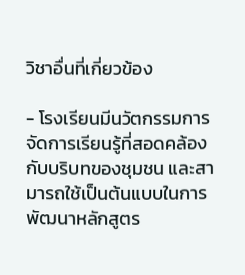วิชาอื่นที่เกี่ยวข้อง

- โรงเรียนมีนวัตกรรมการจัดการเรียนรู้ที่สอดคล้องกับบริบทของชุมชน และสามารถใช้เป็นต้นแบบในการพัฒนาหลักสูตร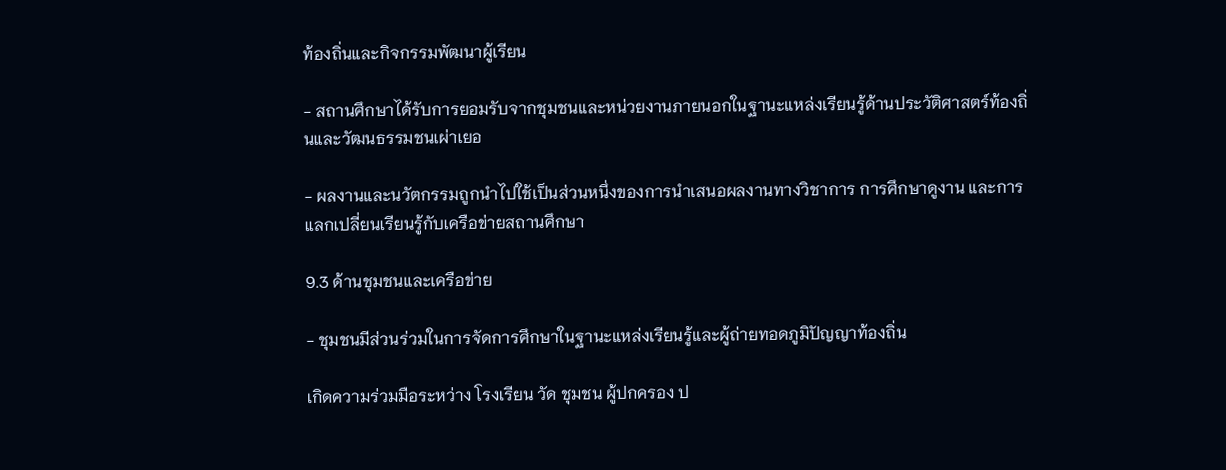ท้องถิ่นและกิจกรรมพัฒนาผู้เรียน

- สถานศึกษาได้รับการยอมรับจากชุมชนและหน่วยงานภายนอกในฐานะแหล่งเรียนรู้ด้านประวัติศาสตร์ท้องถิ่นและวัฒนธรรมชนเผ่าเยอ

- ผลงานและนวัตกรรมถูกนำไปใช้เป็นส่วนหนึ่งของการนำเสนอผลงานทางวิชาการ การศึกษาดูงาน และการแลกเปลี่ยนเรียนรู้กับเครือข่ายสถานศึกษา

9.3 ด้านชุมชนและเครือข่าย

- ชุมชนมีส่วนร่วมในการจัดการศึกษาในฐานะแหล่งเรียนรู้และผู้ถ่ายทอดภูมิปัญญาท้องถิ่น

เกิดความร่วมมือระหว่าง โรงเรียน วัด ชุมชน ผู้ปกครอง ป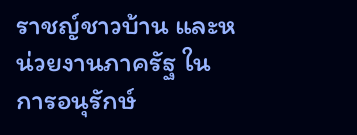ราชญ์ชาวบ้าน และหน่วยงานภาครัฐ ในการอนุรักษ์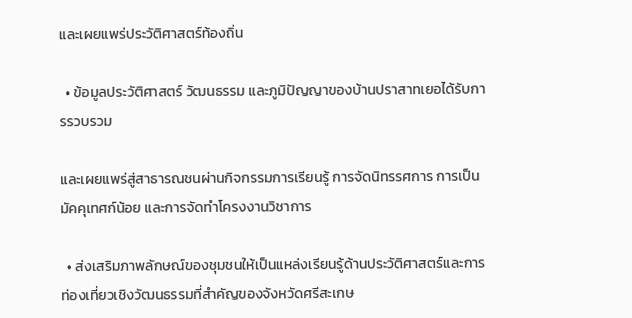และเผยแพร่ประวัติศาสตร์ท้องถิ่น

  • ข้อมูลประวัติศาสตร์ วัฒนธรรม และภูมิปัญญาของบ้านปราสาทเยอได้รับการรวบรวม

และเผยแพร่สู่สาธารณชนผ่านกิจกรรมการเรียนรู้ การจัดนิทรรศการ การเป็นมัคคุเทศก์น้อย และการจัดทำโครงงานวิชาการ

  • ส่งเสริมภาพลักษณ์ของชุมชนให้เป็นแหล่งเรียนรู้ด้านประวัติศาสตร์และการท่องเที่ยวเชิงวัฒนธรรมที่สำคัญของจังหวัดศรีสะเกษ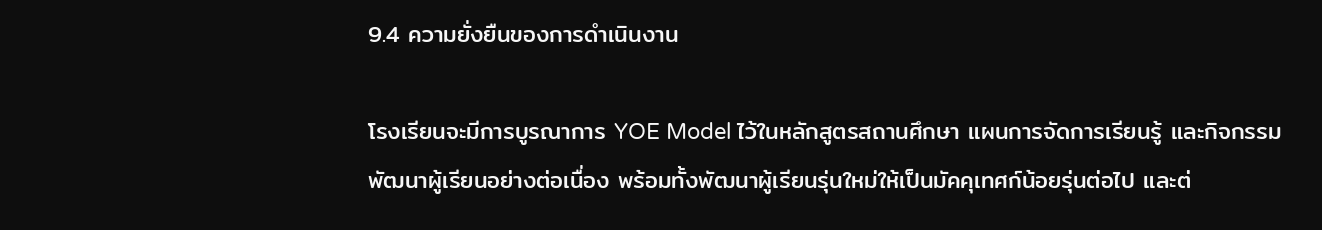9.4 ความยั่งยืนของการดำเนินงาน

โรงเรียนจะมีการบูรณาการ YOE Model ไว้ในหลักสูตรสถานศึกษา แผนการจัดการเรียนรู้ และกิจกรรมพัฒนาผู้เรียนอย่างต่อเนื่อง พร้อมทั้งพัฒนาผู้เรียนรุ่นใหม่ให้เป็นมัคคุเทศก์น้อยรุ่นต่อไป และต่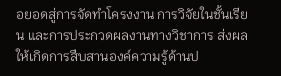อยอดสู่การจัดทำโครงงาน การวิจัยในชั้นเรียน และการประกวดผลงานทางวิชาการ ส่งผลให้เกิดการสืบสานองค์ความรู้ด้านป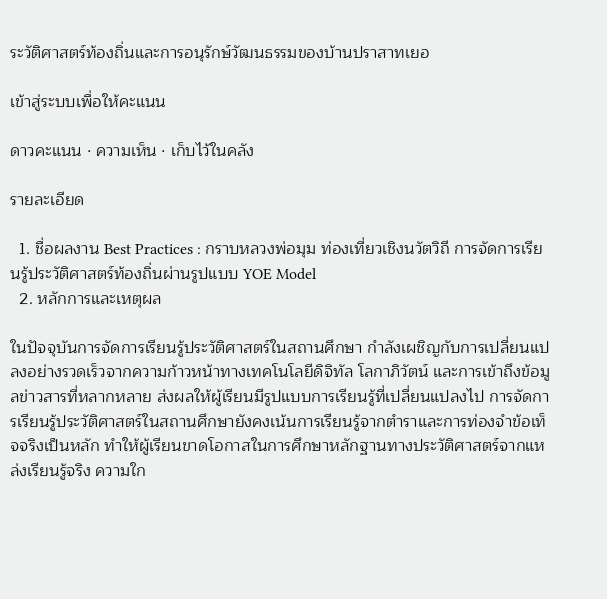ระวัติศาสตร์ท้องถิ่นและการอนุรักษ์วัฒนธรรมของบ้านปราสาทเยอ

เข้าสู่ระบบเพื่อให้คะแนน

ดาวคะแนน · ความเห็น · เก็บไว้ในคลัง

รายละเอียด

  1. ชื่อผลงาน Best Practices : กราบหลวงพ่อมุม ท่องเที่ยวเชิงนวัตวิถี การจัดการเรียนรู้ประวัติศาสตร์ท้องถิ่นผ่านรูปแบบ YOE Model
  2. หลักการและเหตุผล

ในปัจจุบันการจัดการเรียนรู้ประวัติศาสตร์ในสถานศึกษา กำลังเผชิญกับการเปลี่ยนแปลงอย่างรวดเร็วจากความก้าวหน้าทางเทคโนโลยีดิจิทัล โลกาภิวัตน์ และการเข้าถึงข้อมูลข่าวสารที่หลากหลาย ส่งผลให้ผู้เรียนมีรูปแบบการเรียนรู้ที่เปลี่ยนแปลงไป การจัดการเรียนรู้ประวัติศาสตร์ในสถานศึกษายังคงเน้นการเรียนรู้จากตำราและการท่องจำข้อเท็จจริงเป็นหลัก ทำให้ผู้เรียนขาดโอกาสในการศึกษาหลักฐานทางประวัติศาสตร์จากแหล่งเรียนรู้จริง ความใก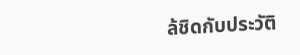ล้ชิดกับประวัติ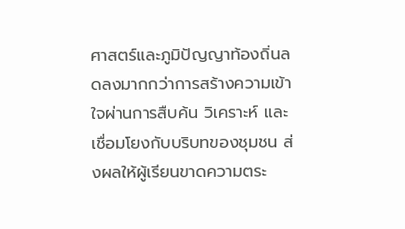ศาสตร์และภูมิปัญญาท้องถิ่นลดลงมากกว่าการสร้างความเข้าใจผ่านการสืบค้น วิเคราะห์ และเชื่อมโยงกับบริบทของชุมชน ส่งผลให้ผู้เรียนขาดความตระ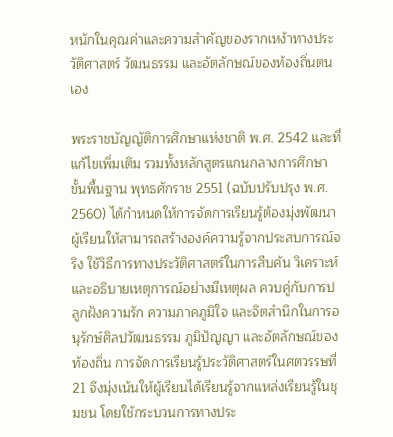หนักในคุณค่าและความสำคัญของรากเหง้าทางประวัติศาสตร์ วัฒนธรรม และอัตลักษณ์ของท้องถิ่นตนเอง

พระราชบัญญัติการศึกษาแห่งชาติ พ.ศ. 2542 และที่แก้ไขเพิ่มเติม รวมทั้งหลักสูตรแกนกลางการศึกษาขั้นพื้นฐาน พุทธศักราช 2551 (ฉบับปรับปรุง พ.ศ. 2560) ได้กำหนดให้การจัดการเรียนรู้ต้องมุ่งพัฒนาผู้เรียนให้สามารถสร้างองค์ความรู้จากประสบการณ์จริง ใช้วิธีการทางประวัติศาสตร์ในการสืบค้น วิเคราะห์ และอธิบายเหตุการณ์อย่างมีเหตุผล ควบคู่กับการปลูกฝังความรัก ความภาคภูมิใจ และจิตสำนึกในการอนุรักษ์ศิลปวัฒนธรรม ภูมิปัญญา และอัตลักษณ์ของท้องถิ่น การจัดการเรียนรู้ประวัติศาสตร์ในศตวรรษที่ 21 จึงมุ่งเน้นให้ผู้เรียนได้เรียนรู้จากแหล่งเรียนรู้ในชุมชน โดยใช้กระบวนการทางประ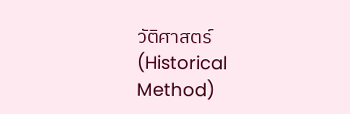วัติศาสตร์ (Historical Method)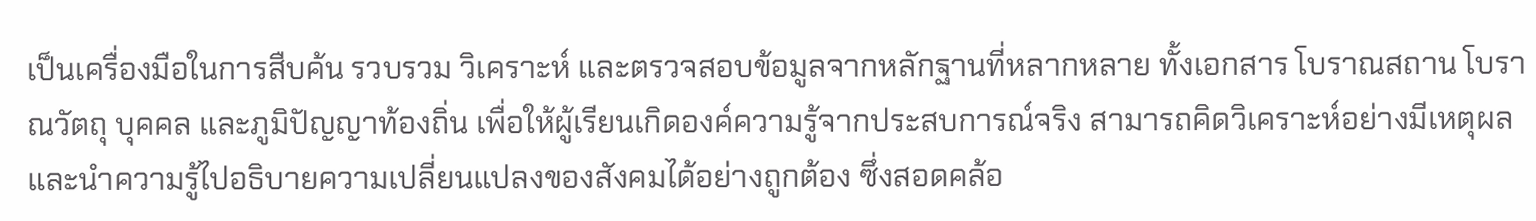เป็นเครื่องมือในการสืบค้น รวบรวม วิเคราะห์ และตรวจสอบข้อมูลจากหลักฐานที่หลากหลาย ทั้งเอกสาร โบราณสถาน โบราณวัตถุ บุคคล และภูมิปัญญาท้องถิ่น เพื่อให้ผู้เรียนเกิดองค์ความรู้จากประสบการณ์จริง สามารถคิดวิเคราะห์อย่างมีเหตุผล และนำความรู้ไปอธิบายความเปลี่ยนแปลงของสังคมได้อย่างถูกต้อง ซึ่งสอดคล้อ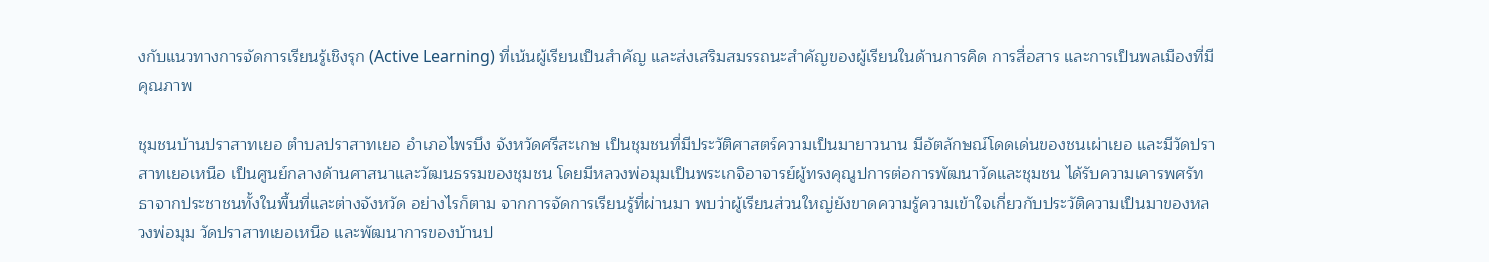งกับแนวทางการจัดการเรียนรู้เชิงรุก (Active Learning) ที่เน้นผู้เรียนเป็นสำคัญ และส่งเสริมสมรรถนะสำคัญของผู้เรียนในด้านการคิด การสื่อสาร และการเป็นพลเมืองที่มีคุณภาพ

ชุมชนบ้านปราสาทเยอ ตำบลปราสาทเยอ อำเภอไพรบึง จังหวัดศรีสะเกษ เป็นชุมชนที่มีประวัติศาสตร์ความเป็นมายาวนาน มีอัตลักษณ์โดดเด่นของชนเผ่าเยอ และมีวัดปราสาทเยอเหนือ เป็นศูนย์กลางด้านศาสนาและวัฒนธรรมของชุมชน โดยมีหลวงพ่อมุมเป็นพระเกจิอาจารย์ผู้ทรงคุณูปการต่อการพัฒนาวัดและชุมชน ได้รับความเคารพศรัทธาจากประชาชนทั้งในพื้นที่และต่างจังหวัด อย่างไรก็ตาม จากการจัดการเรียนรู้ที่ผ่านมา พบว่าผู้เรียนส่วนใหญ่ยังขาดความรู้ความเข้าใจเกี่ยวกับประวัติความเป็นมาของหลวงพ่อมุม วัดปราสาทเยอเหนือ และพัฒนาการของบ้านป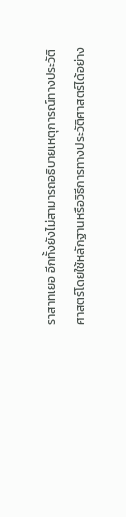ราสาทเยอ อีกทั้งยังไม่สามารถอธิบายเหตุการณ์ทางประวัติศาสตร์โดยใช้หลักฐานหรือวิธีการทางประวัติศาสตร์ได้อย่าง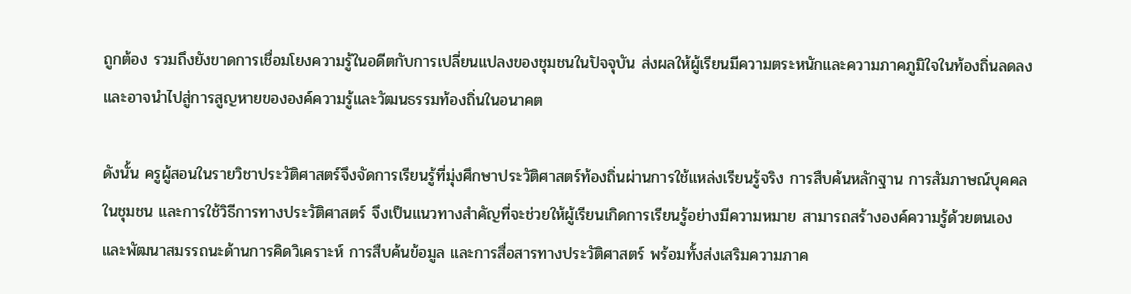ถูกต้อง รวมถึงยังขาดการเชื่อมโยงความรู้ในอดีตกับการเปลี่ยนแปลงของชุมชนในปัจจุบัน ส่งผลให้ผู้เรียนมีความตระหนักและความภาคภูมิใจในท้องถิ่นลดลง และอาจนำไปสู่การสูญหายขององค์ความรู้และวัฒนธรรมท้องถิ่นในอนาคต

ดังนั้น ครูผู้สอนในรายวิชาประวัติศาสตร์จึงจัดการเรียนรู้ที่มุ่งศึกษาประวัติศาสตร์ท้องถิ่นผ่านการใช้แหล่งเรียนรู้จริง การสืบค้นหลักฐาน การสัมภาษณ์บุคคลในชุมชน และการใช้วิธีการทางประวัติศาสตร์ จึงเป็นแนวทางสำคัญที่จะช่วยให้ผู้เรียนเกิดการเรียนรู้อย่างมีความหมาย สามารถสร้างองค์ความรู้ด้วยตนเอง และพัฒนาสมรรถนะด้านการคิดวิเคราะห์ การสืบค้นข้อมูล และการสื่อสารทางประวัติศาสตร์ พร้อมทั้งส่งเสริมความภาค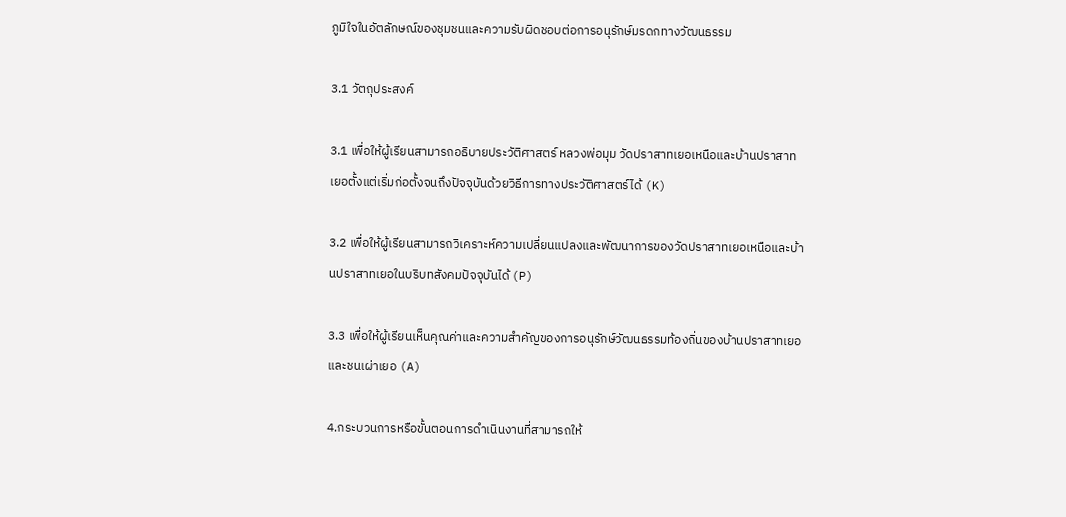ภูมิใจในอัตลักษณ์ของชุมชนและความรับผิดชอบต่อการอนุรักษ์มรดกทางวัฒนธรรม

3.1 วัตถุประสงค์

3.1 เพื่อให้ผู้เรียนสามารถอธิบายประวัติศาสตร์ หลวงพ่อมุม วัดปราสาทเยอเหนือและบ้านปราสาทเยอตั้งแต่เริ่มก่อตั้งจนถึงปัจจุบันด้วยวิธีการทางประวัติศาสตร์ได้ (K)

3.2 เพื่อให้ผู้เรียนสามารถวิเคราะห์ความเปลี่ยนแปลงและพัฒนาการของวัดปราสาทเยอเหนือและบ้านปราสาทเยอในบริบทสังคมปัจจุบันได้ (P)

3.3 เพื่อให้ผู้เรียนเห็นคุณค่าและความสำคัญของการอนุรักษ์วัฒนธรรมท้องถิ่นของบ้านปราสาทเยอและชนเผ่าเยอ (A)

4.กระบวนการหรือขั้นตอนการดำเนินงานที่สามารถให้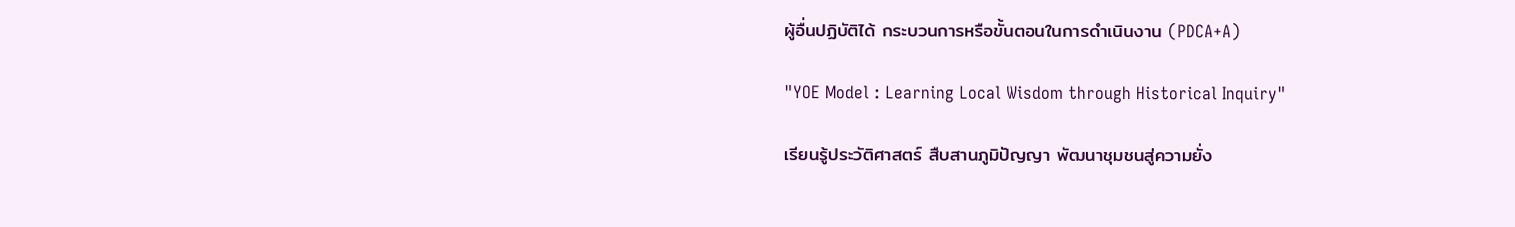ผู้อื่นปฏิบัติได้ กระบวนการหรือขั้นตอนในการดำเนินงาน (PDCA+A)

"YOE Model : Learning Local Wisdom through Historical Inquiry"

เรียนรู้ประวัติศาสตร์ สืบสานภูมิปัญญา พัฒนาชุมชนสู่ความยั่ง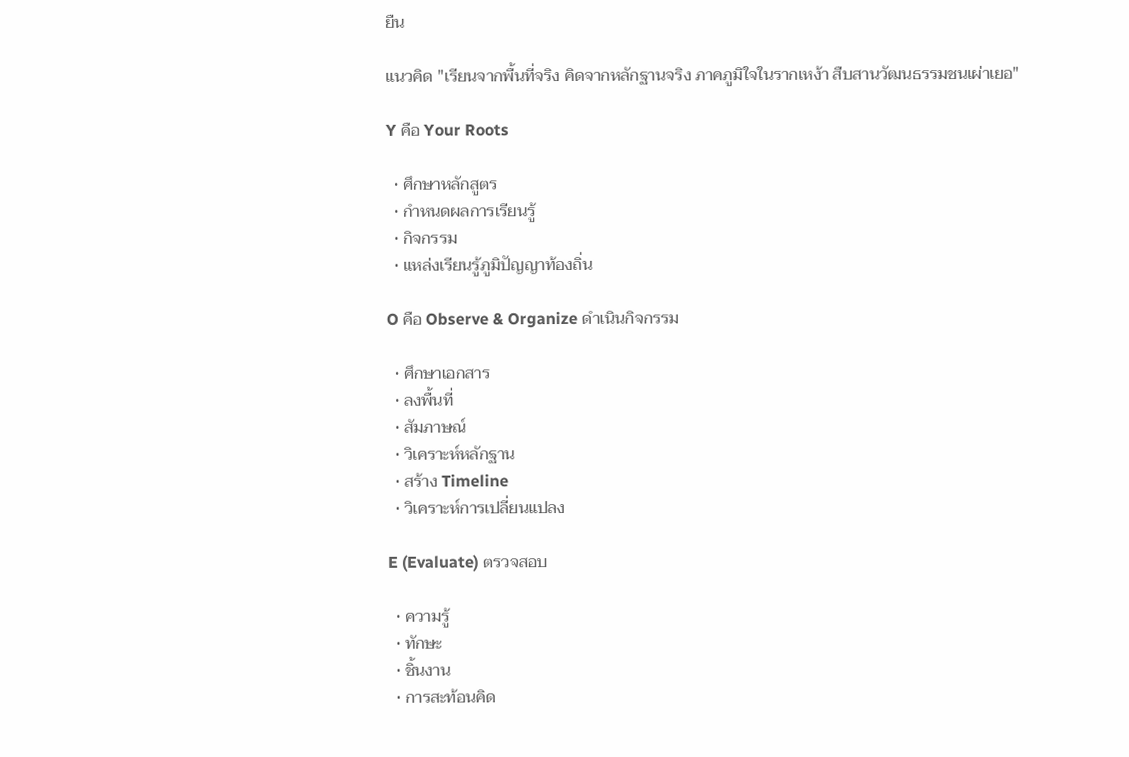ยืน

แนวคิด "เรียนจากพื้นที่จริง คิดจากหลักฐานจริง ภาคภูมิใจในรากเหง้า สืบสานวัฒนธรรมชนเผ่าเยอ"

Y คือ Your Roots

  • ศึกษาหลักสูตร
  • กำหนดผลการเรียนรู้
  • กิจกรรม
  • แหล่งเรียนรู้ภูมิปัญญาท้องถิ่น

O คือ Observe & Organize ดำเนินกิจกรรม

  • ศึกษาเอกสาร
  • ลงพื้นที่
  • สัมภาษณ์
  • วิเคราะห์หลักฐาน
  • สร้าง Timeline
  • วิเคราะห์การเปลี่ยนแปลง

E (Evaluate) ตรวจสอบ

  • ความรู้
  • ทักษะ
  • ชิ้นงาน
  • การสะท้อนคิด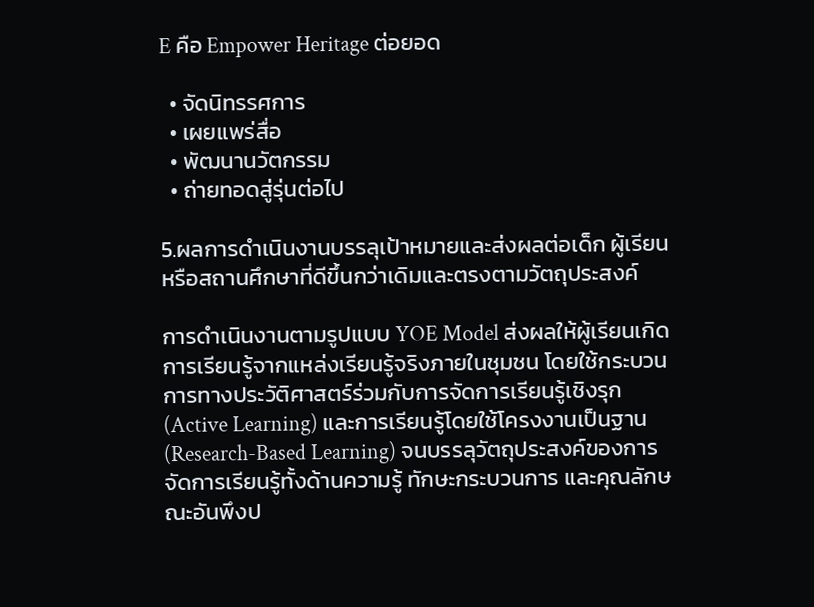E คือ Empower Heritage ต่อยอด

  • จัดนิทรรศการ
  • เผยแพร่สื่อ
  • พัฒนานวัตกรรม
  • ถ่ายทอดสู่รุ่นต่อไป

5.ผลการดำเนินงานบรรลุเป้าหมายและส่งผลต่อเด็ก ผู้เรียน หรือสถานศึกษาที่ดีขึ้นกว่าเดิมและตรงตามวัตถุประสงค์

การดำเนินงานตามรูปแบบ YOE Model ส่งผลให้ผู้เรียนเกิดการเรียนรู้จากแหล่งเรียนรู้จริงภายในชุมชน โดยใช้กระบวนการทางประวัติศาสตร์ร่วมกับการจัดการเรียนรู้เชิงรุก (Active Learning) และการเรียนรู้โดยใช้โครงงานเป็นฐาน (Research-Based Learning) จนบรรลุวัตถุประสงค์ของการจัดการเรียนรู้ทั้งด้านความรู้ ทักษะกระบวนการ และคุณลักษณะอันพึงป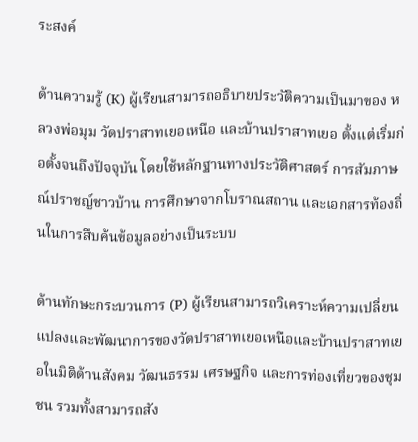ระสงค์

ด้านความรู้ (K) ผู้เรียนสามารถอธิบายประวัติความเป็นมาของ หลวงพ่อมุม วัดปราสาทเยอเหนือ และบ้านปราสาทเยอ ตั้งแต่เริ่มก่อตั้งจนถึงปัจจุบัน โดยใช้หลักฐานทางประวัติศาสตร์ การสัมภาษณ์ปราชญ์ชาวบ้าน การศึกษาจากโบราณสถาน และเอกสารท้องถิ่นในการสืบค้นข้อมูลอย่างเป็นระบบ

ด้านทักษะกระบวนการ (P) ผู้เรียนสามารถวิเคราะห์ความเปลี่ยนแปลงและพัฒนาการของวัดปราสาทเยอเหนือและบ้านปราสาทเยอในมิติด้านสังคม วัฒนธรรม เศรษฐกิจ และการท่องเที่ยวของชุมชน รวมทั้งสามารถสัง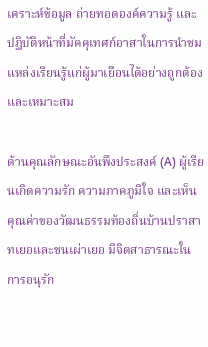เคราะห์ข้อมูล ถ่ายทอดองค์ความรู้ และปฏิบัติหน้าที่มัคคุเทศก์อาสาในการนำชมแหล่งเรียนรู้แก่ผู้มาเยือนได้อย่างถูกต้องและเหมาะสม

ด้านคุณลักษณะอันพึงประสงค์ (A) ผู้เรียนเกิดความรัก ความภาคภูมิใจ และเห็นคุณค่าของวัฒนธรรมท้องถิ่นบ้านปราสาทเยอและชนเผ่าเยอ มีจิตสาธารณะในการอนุรัก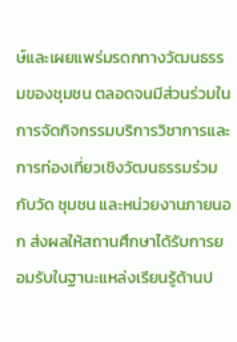ษ์และเผยแพร่มรดกทางวัฒนธรรมของชุมชน ตลอดจนมีส่วนร่วมในการจัดกิจกรรมบริการวิชาการและการท่องเที่ยวเชิงวัฒนธรรมร่วมกับวัด ชุมชน และหน่วยงานภายนอก ส่งผลให้สถานศึกษาได้รับการยอมรับในฐานะแหล่งเรียนรู้ด้านป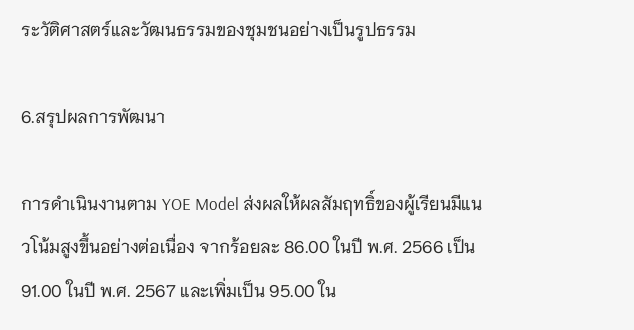ระวัติศาสตร์และวัฒนธรรมของชุมชนอย่างเป็นรูปธรรม

6.สรุปผลการพัฒนา

การดำเนินงานตาม YOE Model ส่งผลให้ผลสัมฤทธิ์ของผู้เรียนมีแนวโน้มสูงขึ้นอย่างต่อเนื่อง จากร้อยละ 86.00 ในปี พ.ศ. 2566 เป็น 91.00 ในปี พ.ศ. 2567 และเพิ่มเป็น 95.00 ใน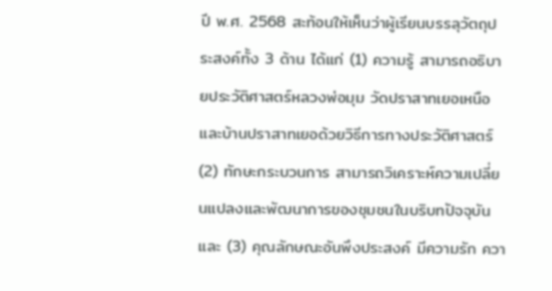ปี พ.ศ. 2568 สะท้อนให้เห็นว่าผู้เรียนบรรลุวัตถุประสงค์ทั้ง 3 ด้าน ได้แก่ (1) ความรู้ สามารถอธิบายประวัติศาสตร์หลวงพ่อมุม วัดปราสาทเยอเหนือ และบ้านปราสาทเยอด้วยวิธีการทางประวัติศาสตร์ (2) ทักษะกระบวนการ สามารถวิเคราะห์ความเปลี่ยนแปลงและพัฒนาการของชุมชนในบริบทปัจจุบัน และ (3) คุณลักษณะอันพึงประสงค์ มีความรัก ควา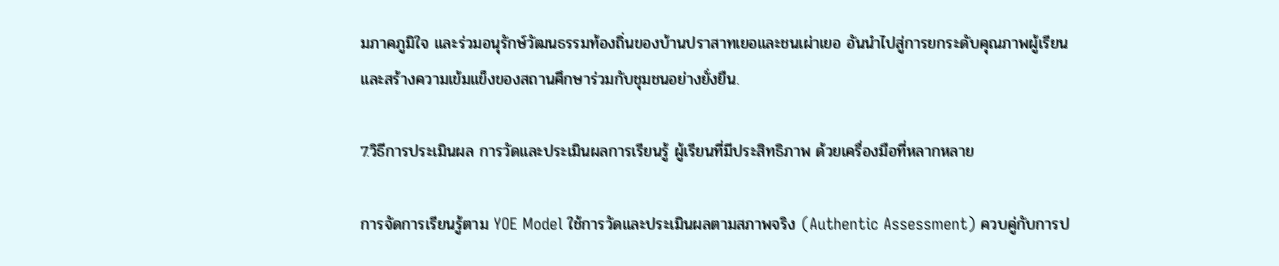มภาคภูมิใจ และร่วมอนุรักษ์วัฒนธรรมท้องถิ่นของบ้านปราสาทเยอและชนเผ่าเยอ อันนำไปสู่การยกระดับคุณภาพผู้เรียนและสร้างความเข้มแข็งของสถานศึกษาร่วมกับชุมชนอย่างยั่งยืน.

7.วิธีการประเมินผล การวัดและประเมินผลการเรียนรู้ ผู้เรียนที่มีประสิทธิภาพ ด้วยเครื่องมือที่หลากหลาย

การจัดการเรียนรู้ตาม YOE Model ใช้การวัดและประเมินผลตามสภาพจริง (Authentic Assessment) ควบคู่กับการป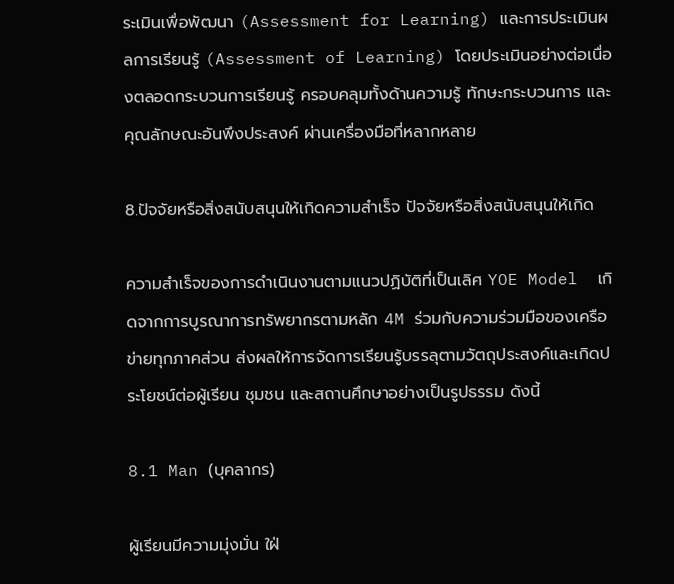ระเมินเพื่อพัฒนา (Assessment for Learning) และการประเมินผลการเรียนรู้ (Assessment of Learning) โดยประเมินอย่างต่อเนื่องตลอดกระบวนการเรียนรู้ ครอบคลุมทั้งด้านความรู้ ทักษะกระบวนการ และคุณลักษณะอันพึงประสงค์ ผ่านเครื่องมือที่หลากหลาย

8.ปัจจัยหรือสิ่งสนับสนุนให้เกิดความสำเร็จ ปัจจัยหรือสิ่งสนับสนุนให้เกิด

ความสำเร็จของการดำเนินงานตามแนวปฏิบัติที่เป็นเลิศ YOE Model  เกิดจากการบูรณาการทรัพยากรตามหลัก 4M ร่วมกับความร่วมมือของเครือข่ายทุกภาคส่วน ส่งผลให้การจัดการเรียนรู้บรรลุตามวัตถุประสงค์และเกิดประโยชน์ต่อผู้เรียน ชุมชน และสถานศึกษาอย่างเป็นรูปธรรม ดังนี้

8.1 Man (บุคลากร)

ผู้เรียนมีความมุ่งมั่น ใฝ่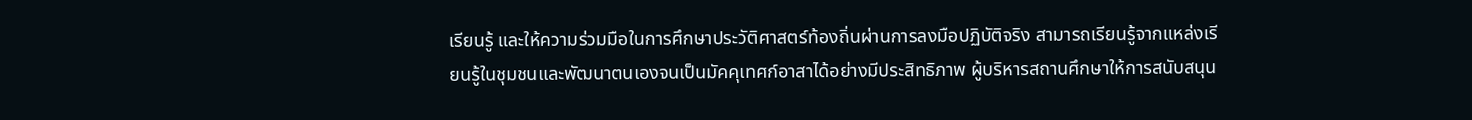เรียนรู้ และให้ความร่วมมือในการศึกษาประวัติศาสตร์ท้องถิ่นผ่านการลงมือปฏิบัติจริง สามารถเรียนรู้จากแหล่งเรียนรู้ในชุมชนและพัฒนาตนเองจนเป็นมัคคุเทศก์อาสาได้อย่างมีประสิทธิภาพ ผู้บริหารสถานศึกษาให้การสนับสนุน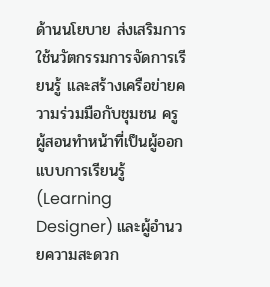ด้านนโยบาย ส่งเสริมการใช้นวัตกรรมการจัดการเรียนรู้ และสร้างเครือข่ายความร่วมมือกับชุมชน ครูผู้สอนทำหน้าที่เป็นผู้ออกแบบการเรียนรู้ (Learning Designer) และผู้อำนวยความสะดวก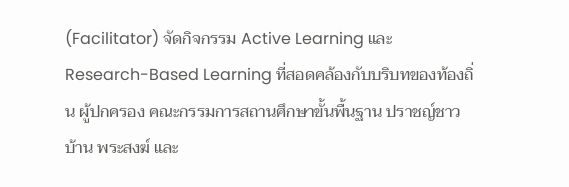(Facilitator) จัดกิจกรรม Active Learning และ Research-Based Learning ที่สอดคล้องกับบริบทของท้องถิ่น ผู้ปกครอง คณะกรรมการสถานศึกษาขั้นพื้นฐาน ปราชญ์ชาวบ้าน พระสงฆ์ และ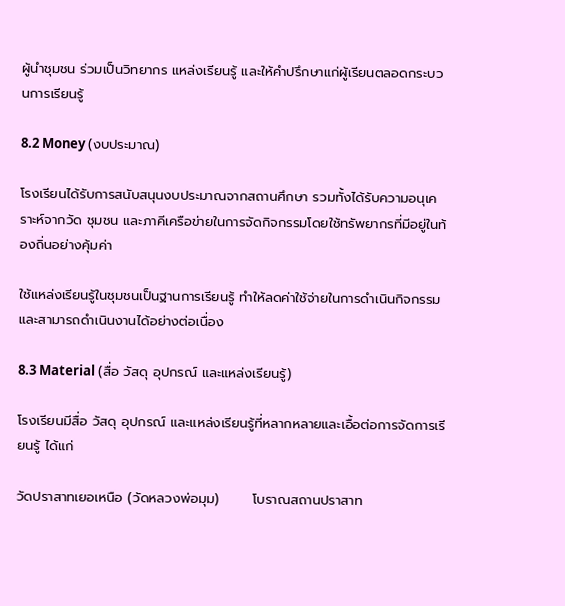ผู้นำชุมชน ร่วมเป็นวิทยากร แหล่งเรียนรู้ และให้คำปรึกษาแก่ผู้เรียนตลอดกระบวนการเรียนรู้

8.2 Money (งบประมาณ)

โรงเรียนได้รับการสนับสนุนงบประมาณจากสถานศึกษา รวมทั้งได้รับความอนุเคราะห์จากวัด ชุมชน และภาคีเครือข่ายในการจัดกิจกรรมโดยใช้ทรัพยากรที่มีอยู่ในท้องถิ่นอย่างคุ้มค่า

ใช้แหล่งเรียนรู้ในชุมชนเป็นฐานการเรียนรู้ ทำให้ลดค่าใช้จ่ายในการดำเนินกิจกรรม และสามารถดำเนินงานได้อย่างต่อเนื่อง

8.3 Material (สื่อ วัสดุ อุปกรณ์ และแหล่งเรียนรู้)

โรงเรียนมีสื่อ วัสดุ อุปกรณ์ และแหล่งเรียนรู้ที่หลากหลายและเอื้อต่อการจัดการเรียนรู้ ได้แก่

วัดปราสาทเยอเหนือ (วัดหลวงพ่อมุม)       โบราณสถานปราสาท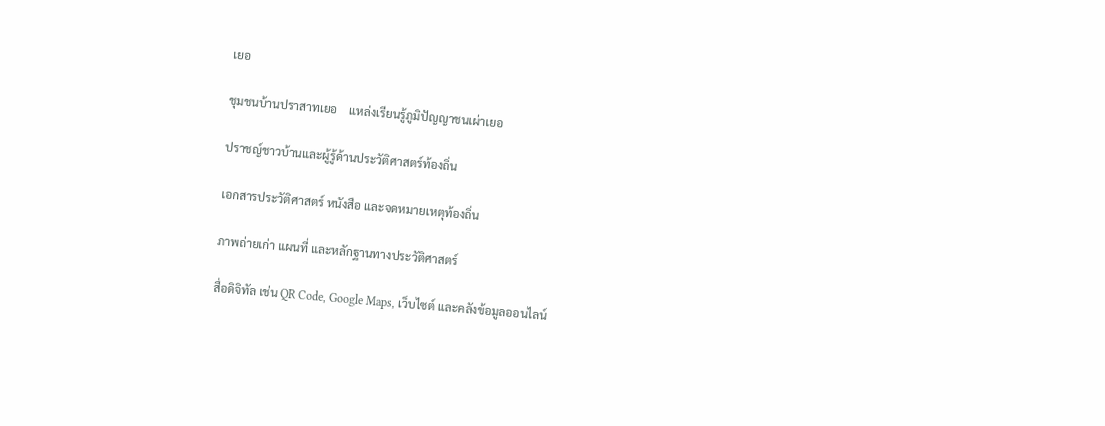เยอ

ชุมชนบ้านปราสาทเยอ    แหล่งเรียนรู้ภูมิปัญญาชนเผ่าเยอ

ปราชญ์ชาวบ้านและผู้รู้ด้านประวัติศาสตร์ท้องถิ่น

เอกสารประวัติศาสตร์ หนังสือ และจดหมายเหตุท้องถิ่น

ภาพถ่ายเก่า แผนที่ และหลักฐานทางประวัติศาสตร์

สื่อดิจิทัล เช่น QR Code, Google Maps, เว็บไซต์ และคลังข้อมูลออนไลน์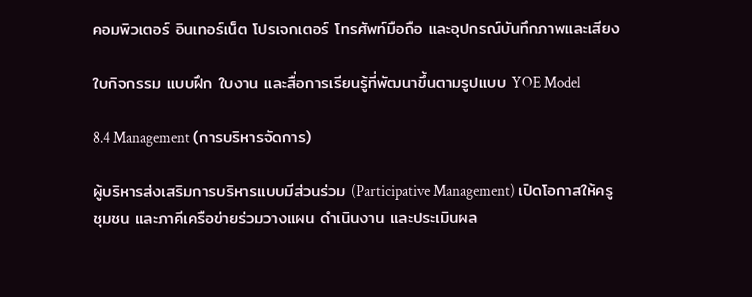คอมพิวเตอร์ อินเทอร์เน็ต โปรเจกเตอร์ โทรศัพท์มือถือ และอุปกรณ์บันทึกภาพและเสียง

ใบกิจกรรม แบบฝึก ใบงาน และสื่อการเรียนรู้ที่พัฒนาขึ้นตามรูปแบบ YOE Model

8.4 Management (การบริหารจัดการ)

ผู้บริหารส่งเสริมการบริหารแบบมีส่วนร่วม (Participative Management) เปิดโอกาสให้ครู ชุมชน และภาคีเครือข่ายร่วมวางแผน ดำเนินงาน และประเมินผล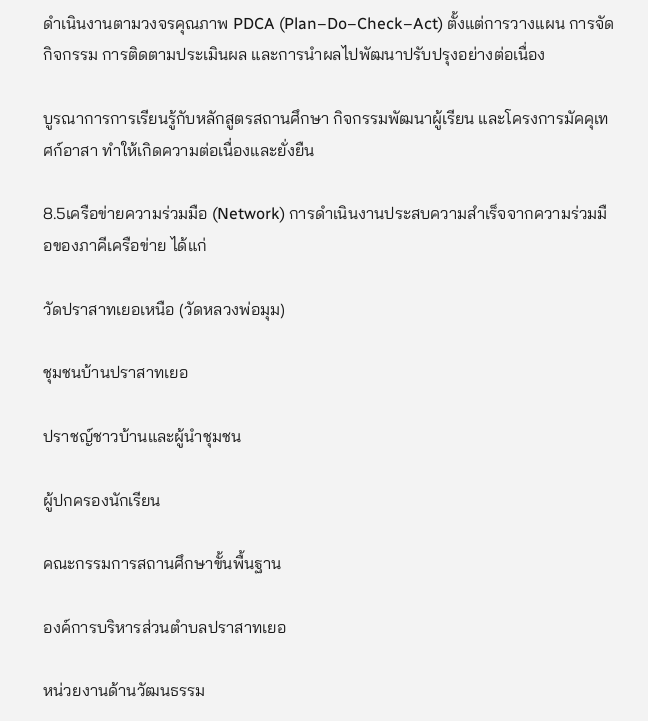ดำเนินงานตามวงจรคุณภาพ PDCA (Plan–Do–Check–Act) ตั้งแต่การวางแผน การจัดกิจกรรม การติดตามประเมินผล และการนำผลไปพัฒนาปรับปรุงอย่างต่อเนื่อง

บูรณาการการเรียนรู้กับหลักสูตรสถานศึกษา กิจกรรมพัฒนาผู้เรียน และโครงการมัคคุเทศก์อาสา ทำให้เกิดความต่อเนื่องและยั่งยืน

8.5เครือข่ายความร่วมมือ (Network) การดำเนินงานประสบความสำเร็จจากความร่วมมือของภาคีเครือข่าย ได้แก่

วัดปราสาทเยอเหนือ (วัดหลวงพ่อมุม)

ชุมชนบ้านปราสาทเยอ

ปราชญ์ชาวบ้านและผู้นำชุมชน

ผู้ปกครองนักเรียน

คณะกรรมการสถานศึกษาขั้นพื้นฐาน

องค์การบริหารส่วนตำบลปราสาทเยอ

หน่วยงานด้านวัฒนธรรม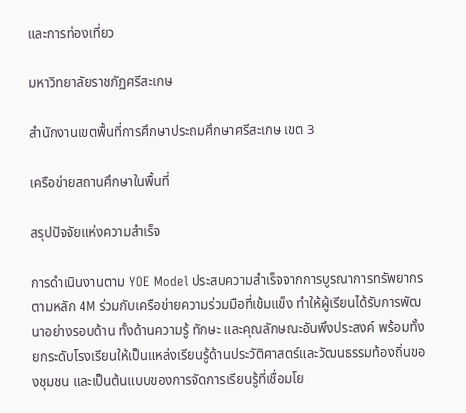และการท่องเที่ยว

มหาวิทยาลัยราชภัฏศรีสะเกษ

สำนักงานเขตพื้นที่การศึกษาประถมศึกษาศรีสะเกษ เขต 3

เครือข่ายสถานศึกษาในพื้นที่

สรุปปัจจัยแห่งความสำเร็จ

การดำเนินงานตาม YOE Model ประสบความสำเร็จจากการบูรณาการทรัพยากรตามหลัก 4M ร่วมกับเครือข่ายความร่วมมือที่เข้มแข็ง ทำให้ผู้เรียนได้รับการพัฒนาอย่างรอบด้าน ทั้งด้านความรู้ ทักษะ และคุณลักษณะอันพึงประสงค์ พร้อมทั้งยกระดับโรงเรียนให้เป็นแหล่งเรียนรู้ด้านประวัติศาสตร์และวัฒนธรรมท้องถิ่นของชุมชน และเป็นต้นแบบของการจัดการเรียนรู้ที่เชื่อมโย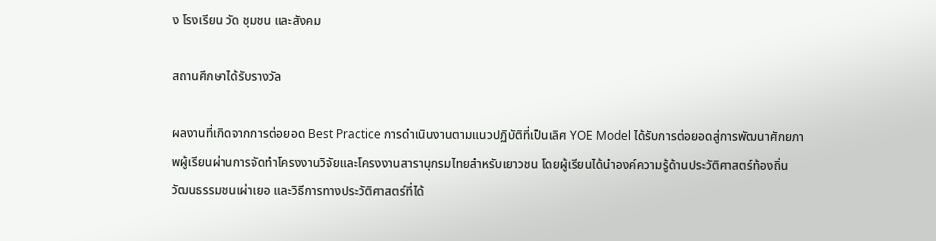ง โรงเรียน วัด ชุมชน และสังคม

สถานศึกษาได้รับรางวัล

ผลงานที่เกิดจากการต่อยอด Best Practice การดำเนินงานตามแนวปฏิบัติที่เป็นเลิศ YOE Model ได้รับการต่อยอดสู่การพัฒนาศักยภาพผู้เรียนผ่านการจัดทำโครงงานวิจัยและโครงงานสารานุกรมไทยสำหรับเยาวชน โดยผู้เรียนได้นำองค์ความรู้ด้านประวัติศาสตร์ท้องถิ่น วัฒนธรรมชนเผ่าเยอ และวิธีการทางประวัติศาสตร์ที่ได้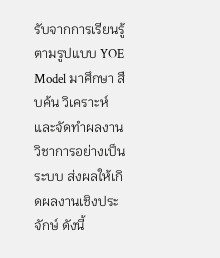รับจากการเรียนรู้ตามรูปแบบ YOE Model มาศึกษา สืบค้น วิเคราะห์ และจัดทำผลงานวิชาการอย่างเป็นระบบ ส่งผลให้เกิดผลงานเชิงประจักษ์ ดังนี้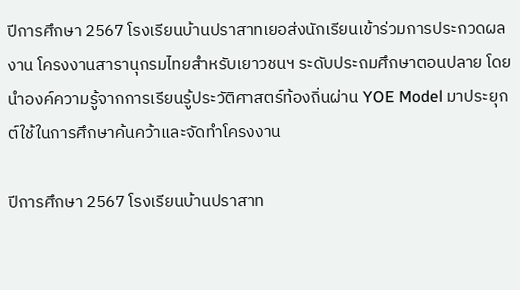ปีการศึกษา 2567 โรงเรียนบ้านปราสาทเยอส่งนักเรียนเข้าร่วมการประกวดผลงาน โครงงานสารานุกรมไทยสำหรับเยาวชนฯ ระดับประถมศึกษาตอนปลาย โดยนำองค์ความรู้จากการเรียนรู้ประวัติศาสตร์ท้องถิ่นผ่าน YOE Model มาประยุกต์ใช้ในการศึกษาค้นคว้าและจัดทำโครงงาน

ปีการศึกษา 2567 โรงเรียนบ้านปราสาท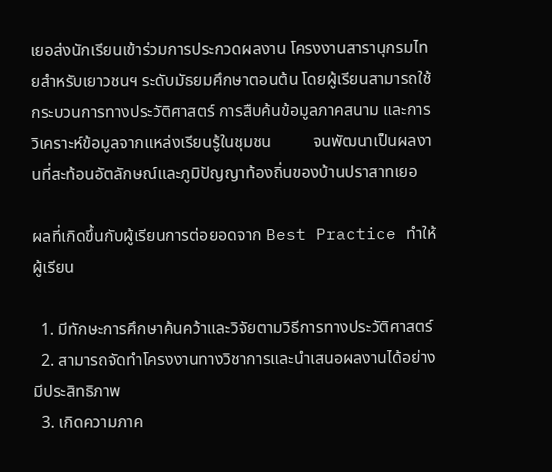เยอส่งนักเรียนเข้าร่วมการประกวดผลงาน โครงงานสารานุกรมไทยสำหรับเยาวชนฯ ระดับมัธยมศึกษาตอนต้น โดยผู้เรียนสามารถใช้กระบวนการทางประวัติศาสตร์ การสืบค้นข้อมูลภาคสนาม และการวิเคราะห์ข้อมูลจากแหล่งเรียนรู้ในชุมชน          จนพัฒนาเป็นผลงานที่สะท้อนอัตลักษณ์และภูมิปัญญาท้องถิ่นของบ้านปราสาทเยอ

ผลที่เกิดขึ้นกับผู้เรียนการต่อยอดจาก Best Practice ทำให้ผู้เรียน

  1. มีทักษะการศึกษาค้นคว้าและวิจัยตามวิธีการทางประวัติศาสตร์
  2. สามารถจัดทำโครงงานทางวิชาการและนำเสนอผลงานได้อย่างมีประสิทธิภาพ
  3. เกิดความภาค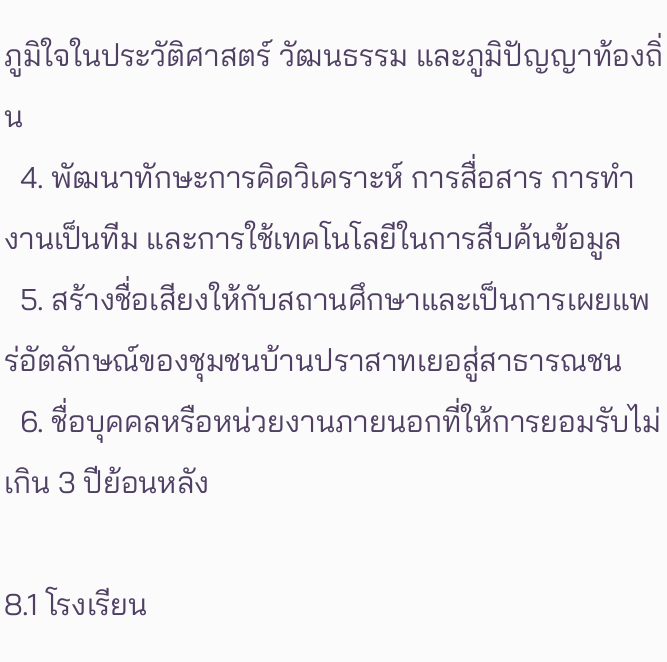ภูมิใจในประวัติศาสตร์ วัฒนธรรม และภูมิปัญญาท้องถิ่น
  4. พัฒนาทักษะการคิดวิเคราะห์ การสื่อสาร การทำงานเป็นทีม และการใช้เทคโนโลยีในการสืบค้นข้อมูล
  5. สร้างชื่อเสียงให้กับสถานศึกษาและเป็นการเผยแพร่อัตลักษณ์ของชุมชนบ้านปราสาทเยอสู่สาธารณชน
  6. ชื่อบุคคลหรือหน่วยงานภายนอกที่ให้การยอมรับไม่เกิน 3 ปีย้อนหลัง

8.1 โรงเรียน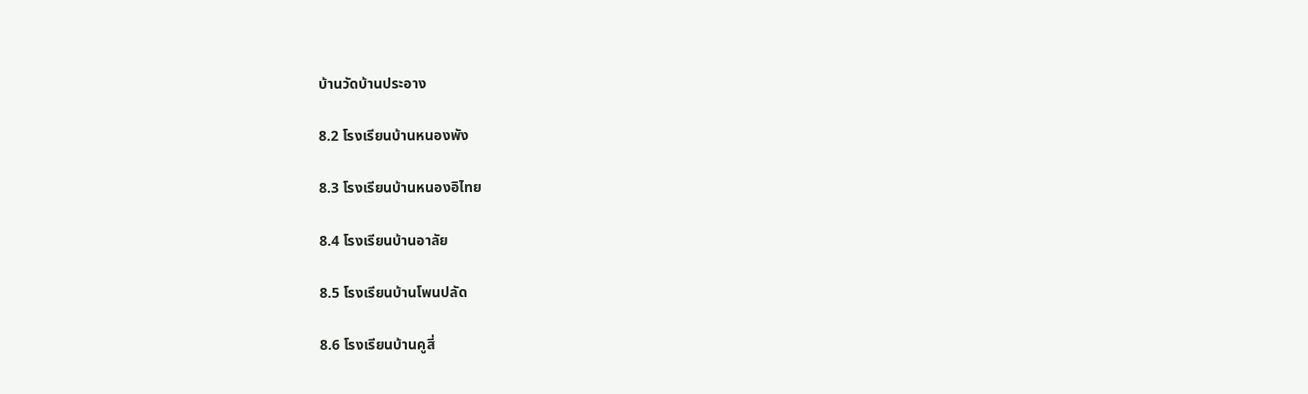บ้านวัดบ้านประอาง

8.2 โรงเรียนบ้านหนองพัง

8.3 โรงเรียนบ้านหนองอิไทย

8.4 โรงเรียนบ้านอาลัย

8.5 โรงเรียนบ้านโพนปลัด

8.6 โรงเรียนบ้านคูสี่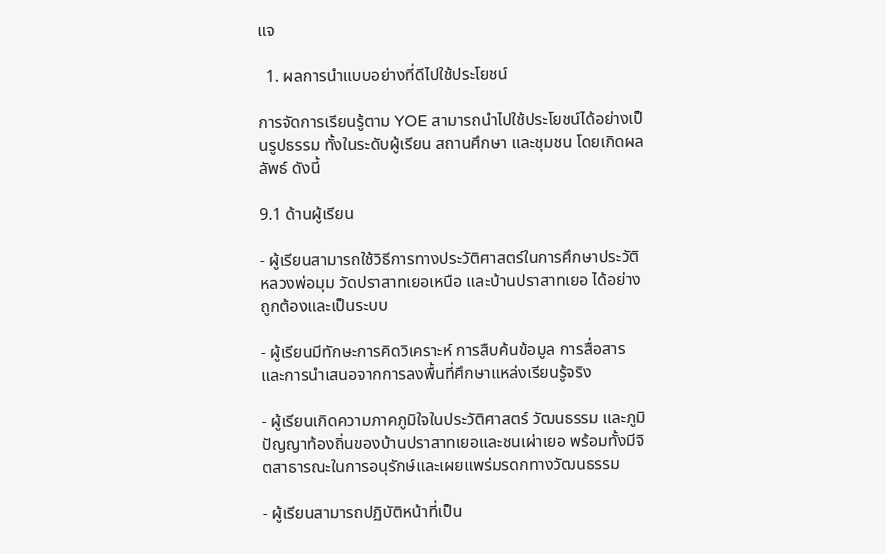แจ

  1. ผลการนำแบบอย่างที่ดีไปใช้ประโยชน์

การจัดการเรียนรู้ตาม YOE สามารถนำไปใช้ประโยชน์ได้อย่างเป็นรูปธรรม ทั้งในระดับผู้เรียน สถานศึกษา และชุมชน โดยเกิดผลลัพธ์ ดังนี้

9.1 ด้านผู้เรียน

- ผู้เรียนสามารถใช้วิธีการทางประวัติศาสตร์ในการศึกษาประวัติ หลวงพ่อมุม วัดปราสาทเยอเหนือ และบ้านปราสาทเยอ ได้อย่างถูกต้องและเป็นระบบ

- ผู้เรียนมีทักษะการคิดวิเคราะห์ การสืบค้นข้อมูล การสื่อสาร และการนำเสนอจากการลงพื้นที่ศึกษาแหล่งเรียนรู้จริง

- ผู้เรียนเกิดความภาคภูมิใจในประวัติศาสตร์ วัฒนธรรม และภูมิปัญญาท้องถิ่นของบ้านปราสาทเยอและชนเผ่าเยอ พร้อมทั้งมีจิตสาธารณะในการอนุรักษ์และเผยแพร่มรดกทางวัฒนธรรม

- ผู้เรียนสามารถปฏิบัติหน้าที่เป็น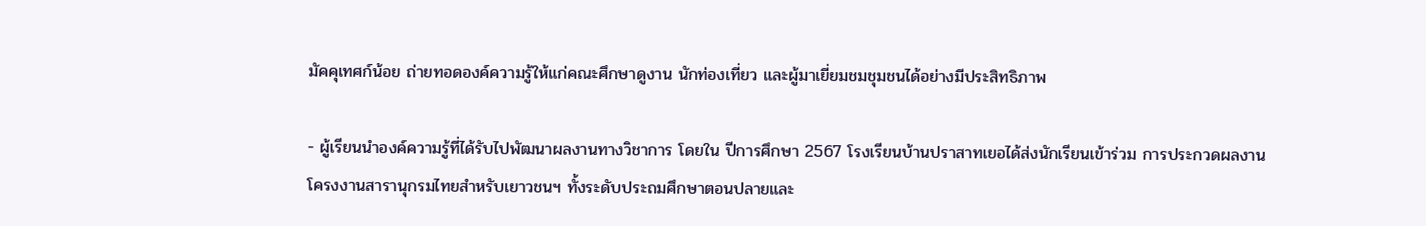มัคคุเทศก์น้อย ถ่ายทอดองค์ความรู้ให้แก่คณะศึกษาดูงาน นักท่องเที่ยว และผู้มาเยี่ยมชมชุมชนได้อย่างมีประสิทธิภาพ

- ผู้เรียนนำองค์ความรู้ที่ได้รับไปพัฒนาผลงานทางวิชาการ โดยใน ปีการศึกษา 2567 โรงเรียนบ้านปราสาทเยอได้ส่งนักเรียนเข้าร่วม การประกวดผลงานโครงงานสารานุกรมไทยสำหรับเยาวชนฯ ทั้งระดับประถมศึกษาตอนปลายและ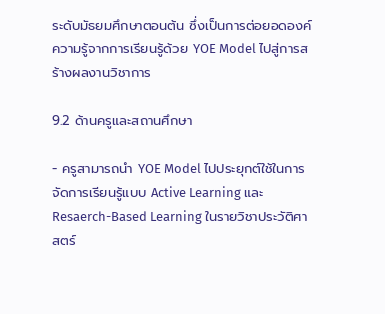ระดับมัธยมศึกษาตอนต้น ซึ่งเป็นการต่อยอดองค์ความรู้จากการเรียนรู้ด้วย YOE Model ไปสู่การสร้างผลงานวิชาการ

9.2 ด้านครูและสถานศึกษา

- ครูสามารถนำ YOE Model ไปประยุกต์ใช้ในการจัดการเรียนรู้แบบ Active Learning และ Resaerch-Based Learning ในรายวิชาประวัติศาสตร์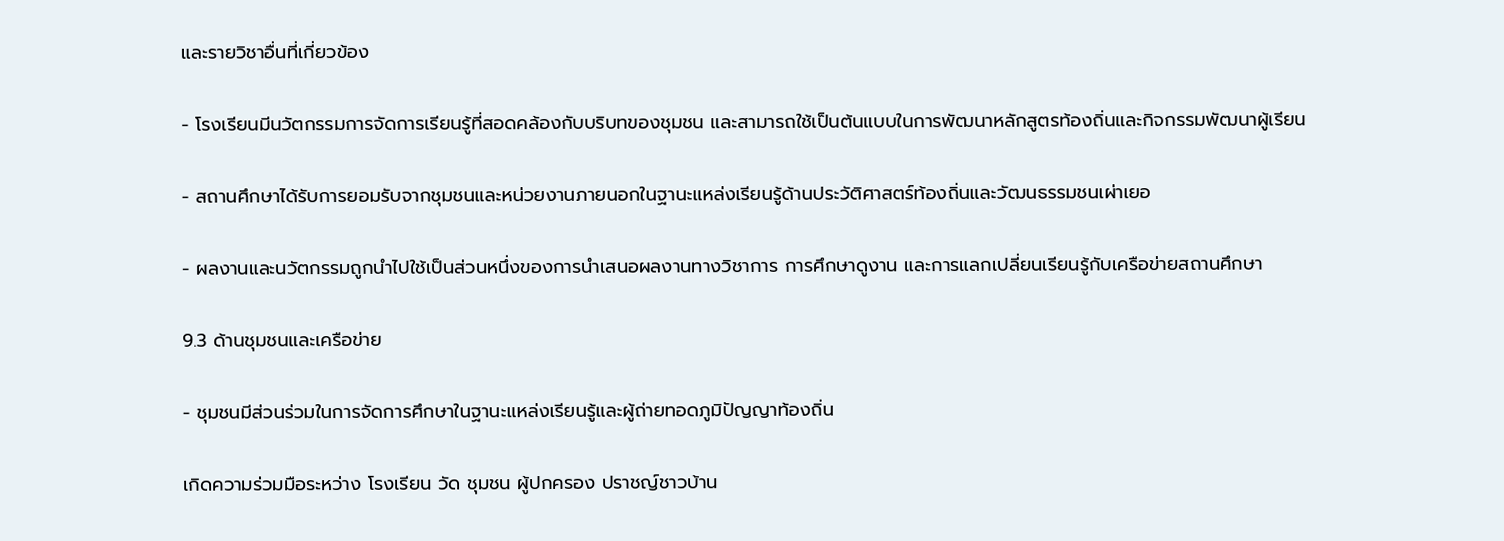และรายวิชาอื่นที่เกี่ยวข้อง

- โรงเรียนมีนวัตกรรมการจัดการเรียนรู้ที่สอดคล้องกับบริบทของชุมชน และสามารถใช้เป็นต้นแบบในการพัฒนาหลักสูตรท้องถิ่นและกิจกรรมพัฒนาผู้เรียน

- สถานศึกษาได้รับการยอมรับจากชุมชนและหน่วยงานภายนอกในฐานะแหล่งเรียนรู้ด้านประวัติศาสตร์ท้องถิ่นและวัฒนธรรมชนเผ่าเยอ

- ผลงานและนวัตกรรมถูกนำไปใช้เป็นส่วนหนึ่งของการนำเสนอผลงานทางวิชาการ การศึกษาดูงาน และการแลกเปลี่ยนเรียนรู้กับเครือข่ายสถานศึกษา

9.3 ด้านชุมชนและเครือข่าย

- ชุมชนมีส่วนร่วมในการจัดการศึกษาในฐานะแหล่งเรียนรู้และผู้ถ่ายทอดภูมิปัญญาท้องถิ่น

เกิดความร่วมมือระหว่าง โรงเรียน วัด ชุมชน ผู้ปกครอง ปราชญ์ชาวบ้าน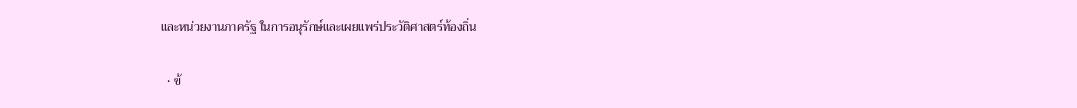และหน่วยงานภาครัฐ ในการอนุรักษ์และเผยแพร่ประวัติศาสตร์ท้องถิ่น

  • ข้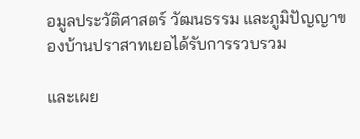อมูลประวัติศาสตร์ วัฒนธรรม และภูมิปัญญาของบ้านปราสาทเยอได้รับการรวบรวม

และเผย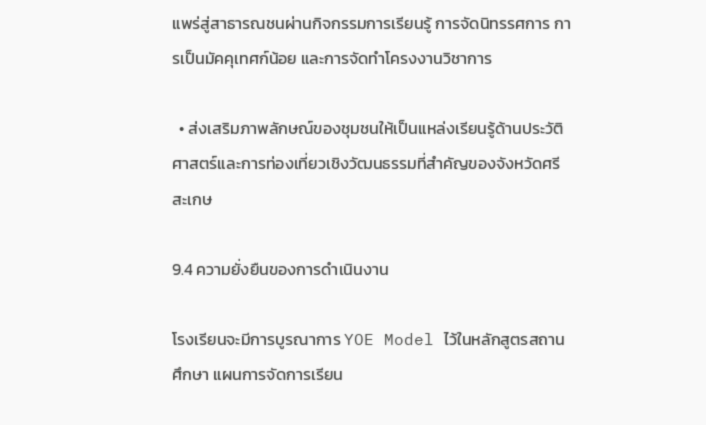แพร่สู่สาธารณชนผ่านกิจกรรมการเรียนรู้ การจัดนิทรรศการ การเป็นมัคคุเทศก์น้อย และการจัดทำโครงงานวิชาการ

  • ส่งเสริมภาพลักษณ์ของชุมชนให้เป็นแหล่งเรียนรู้ด้านประวัติศาสตร์และการท่องเที่ยวเชิงวัฒนธรรมที่สำคัญของจังหวัดศรีสะเกษ

9.4 ความยั่งยืนของการดำเนินงาน

โรงเรียนจะมีการบูรณาการ YOE Model ไว้ในหลักสูตรสถานศึกษา แผนการจัดการเรียน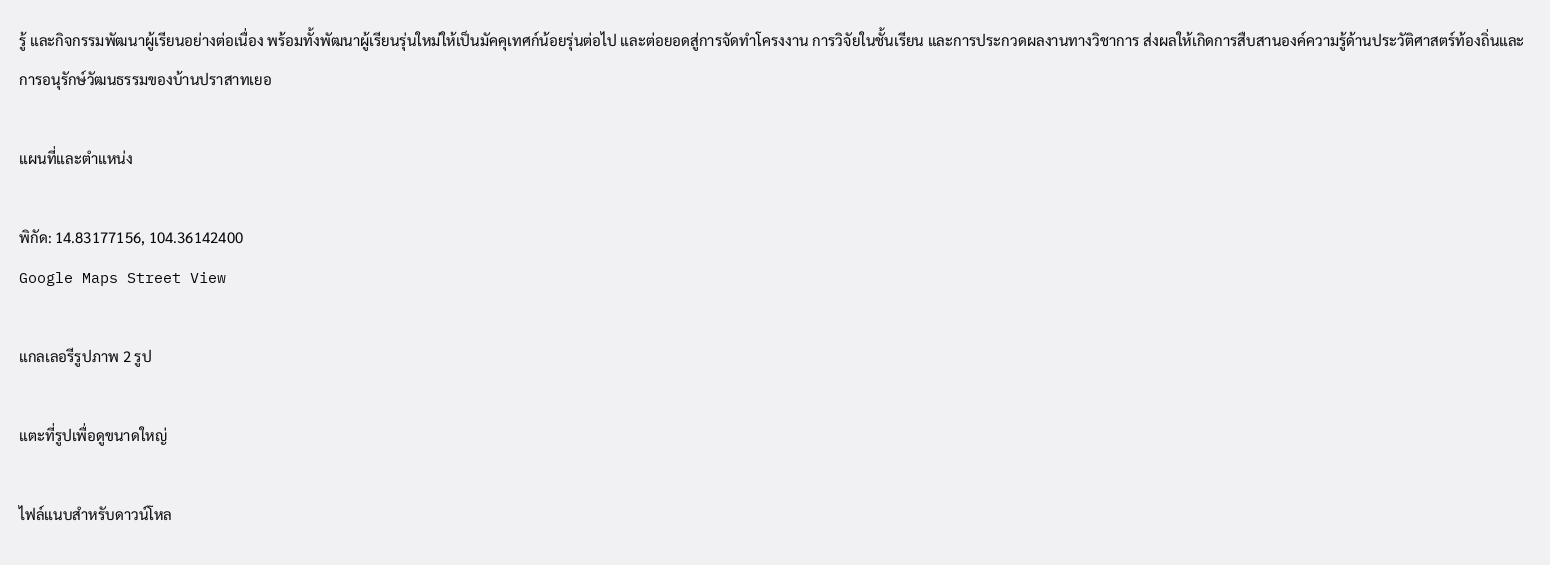รู้ และกิจกรรมพัฒนาผู้เรียนอย่างต่อเนื่อง พร้อมทั้งพัฒนาผู้เรียนรุ่นใหม่ให้เป็นมัคคุเทศก์น้อยรุ่นต่อไป และต่อยอดสู่การจัดทำโครงงาน การวิจัยในชั้นเรียน และการประกวดผลงานทางวิชาการ ส่งผลให้เกิดการสืบสานองค์ความรู้ด้านประวัติศาสตร์ท้องถิ่นและการอนุรักษ์วัฒนธรรมของบ้านปราสาทเยอ

แผนที่และตำแหน่ง

พิกัด: 14.83177156, 104.36142400
Google Maps Street View

แกลเลอรีรูปภาพ 2 รูป

แตะที่รูปเพื่อดูขนาดใหญ่

ไฟล์แนบสำหรับดาวน์โหล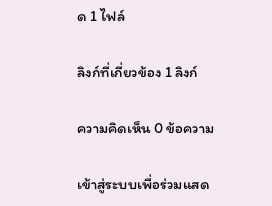ด 1 ไฟล์

ลิงก์ที่เกี่ยวข้อง 1 ลิงก์

ความคิดเห็น 0 ข้อความ

เข้าสู่ระบบเพื่อร่วมแสด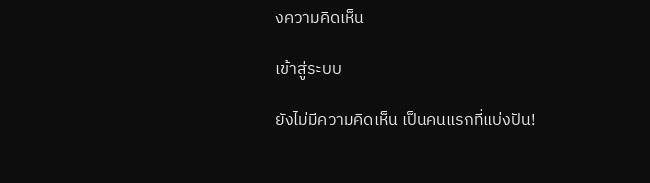งความคิดเห็น

เข้าสู่ระบบ

ยังไม่มีความคิดเห็น เป็นคนแรกที่แบ่งปัน!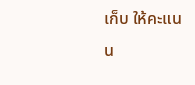เก็บ ให้คะแนน